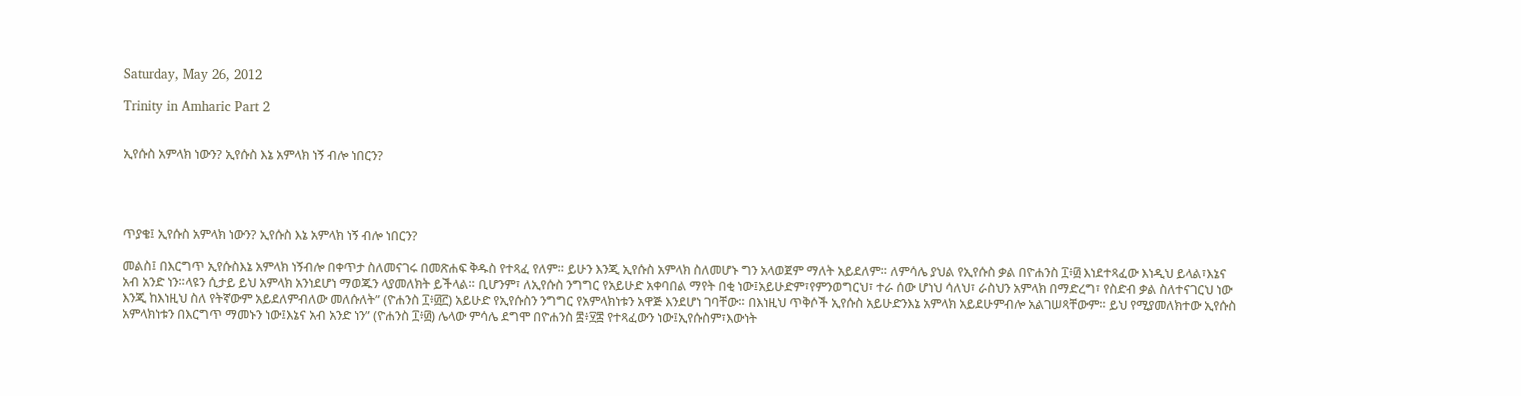Saturday, May 26, 2012

Trinity in Amharic Part 2


ኢየሱስ አምላክ ነውን? ኢየሱስ እኔ አምላክ ነኝ ብሎ ነበርን?




ጥያቄ፤ ኢየሱስ አምላክ ነውን? ኢየሱስ እኔ አምላክ ነኝ ብሎ ነበርን?

መልስ፤ በእርግጥ ኢየሱስእኔ አምላክ ነኝብሎ በቀጥታ ስለመናገሩ በመጽሐፍ ቅዱስ የተጻፈ የለም። ይሁን እንጂ ኢየሱስ አምላክ ስለመሆኑ ግን አላወጀም ማለት አይደለም። ለምሳሌ ያህል የኢየሱስ ቃል በዮሐንስ ፲፥፴ እነደተጻፈው እነዲህ ይላል፣እኔና አብ አንድ ነን።ላዩን ሲታይ ይህ አምላክ አንነደሆነ ማወጁን ላያመለክት ይችላል። ቢሆንም፣ ለኢየሱስ ንግግር የአይሁድ አቀባበል ማየት በቂ ነው፤አይሁድም፣የምንወግርህ፣ ተራ ሰው ሆነህ ሳለህ፣ ራስህን አምላክ በማድረግ፣ የስድብ ቃል ስለተናገርህ ነው እንጂ ከእነዚህ ስለ የትኛውም አይደለምብለው መለሱለት” (ዮሐንስ ፲፥፴፫) አይሁድ የኢየሱስን ንግግር የአምላክነቱን አዋጅ እንደሆነ ገባቸው። በእነዚህ ጥቅሶች ኢየሱስ አይሁድንእኔ አምላክ አይደሁምብሎ አልገሠጻቸውም። ይህ የሚያመለክተው ኢየሱስ አምላክነቱን በእርግጥ ማመኑን ነው፤እኔና አብ አንድ ነን” (ዮሐንስ ፲፥፴) ሌላው ምሳሌ ደግሞ በዮሐንስ ፰፥፶፰ የተጻፈውን ነው፤ኢየሱስም፣እውነት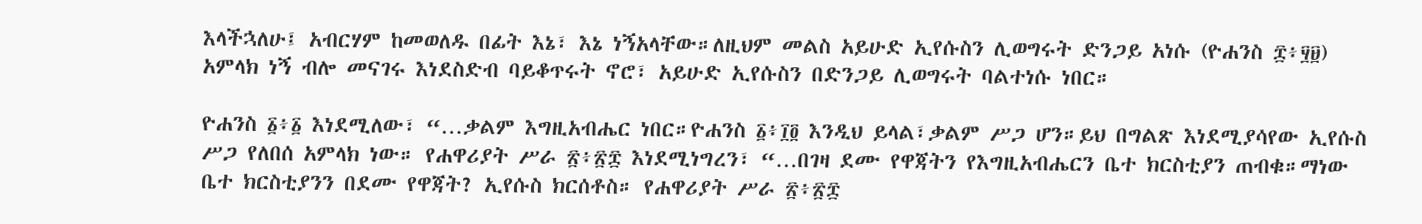እላችኋለሁ፤ አብርሃም ከመወለዱ በፊት እኔ፣ እኔ ነኝአላቸው።ለዚህም መልስ አይሁድ ኢየሱስን ሊወግሩት ድንጋይ አነሱ (ዮሐንስ ፰፥፶፱) አምላክ ነኝ ብሎ መናገሩ እነደስድብ ባይቆጥሩት ኖሮ፣ አይሁድ ኢየሱስን በድንጋይ ሊወግሩት ባልተነሱ ነበር።

ዮሐንስ ፩፥፩ እነደሚለው፣ “…ቃልም እግዚአብሔር ነበር።ዮሐንስ ፩፥፲፬ እንዲህ ይላል፣ቃልም ሥጋ ሆን።ይህ በግልጽ እነደሚያሳየው ኢየሱስ ሥጋ የለበሰ አምላክ ነው። የሐዋሪያት ሥራ ፳፥፳፰ እነደሚነግረን፣ “…በገዛ ደሙ የዋጃትን የእግዚአብሔርን ቤተ ክርስቲያን ጠብቁ።ማነው ቤተ ክርስቲያንን በደሙ የዋጃት? ኢየሱስ ክርሰቶስ። የሐዋሪያት ሥራ ፳፥፳፰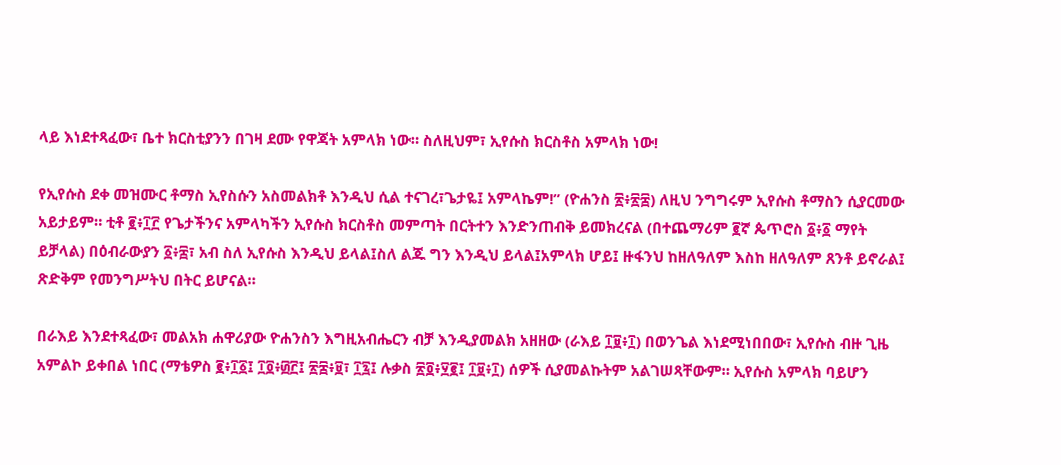ላይ እነደተጻፈው፣ ቤተ ክርስቲያንን በገዛ ደሙ የዋጃት አምላክ ነው። ስለዚህም፣ ኢየሱስ ክርስቶስ አምላክ ነው!

የኢየሱስ ደቀ መዝሙር ቶማስ ኢየስሱን አስመልክቶ እንዲህ ሲል ተናገረ፣ጌታዬ፤ አምላኬም!” (ዮሐንስ ፳፥፳፰) ለዚህ ንግግሩም ኢየሱስ ቶማስን ሲያርመው አይታይም። ቲቶ ፪፥፲፫ የጌታችንና አምላካችን ኢየሱስ ክርስቶስ መምጣት በርትተን እንድንጠብቅ ይመክረናል (በተጨማሪም ፪ኛ ጴጥሮስ ፩፥፩ ማየት ይቻላል) በዕብራውያን ፩፥፰፣ አብ ስለ ኢየሱስ እንዲህ ይላል፤ስለ ልጁ ግን እንዲህ ይላል፤አምላክ ሆይ፤ ዙፋንህ ከዘለዓለም እስከ ዘለዓለም ጸንቶ ይኖራል፤ ጽድቅም የመንግሥትህ በትር ይሆናል።

በራእይ እንደተጻፈው፣ መልአክ ሐዋሪያው ዮሐንስን እግዚአብሔርን ብቻ እንዲያመልክ አዘዘው (ራእይ ፲፱፥፲) በወንጌል እነደሚነበበው፣ ኢየሱስ ብዙ ጊዜ አምልኮ ይቀበል ነበር (ማቴዎስ ፪፥፲፩፤ ፲፬፥፴፫፤ ፳፰፥፱፣ ፲፯፤ ሉቃስ ፳፬፥፶፪፤ ፲፱፥፲) ሰዎች ሲያመልኩትም አልገሠጻቸውም። ኢየሱስ አምላክ ባይሆን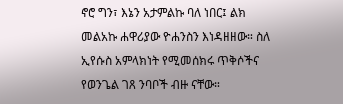ኖሮ ግን፣ እኔን አታምልኩ ባለ ነበር፤ ልክ መልአኩ ሐዋሪያው ዮሐንስን እነዳዘዘው። ስለ ኢየሱስ አምላክነት የሚመሰክሩ ጥቅሶችና የወንጌል ገጸ ንባቦች ብዙ ናቸው።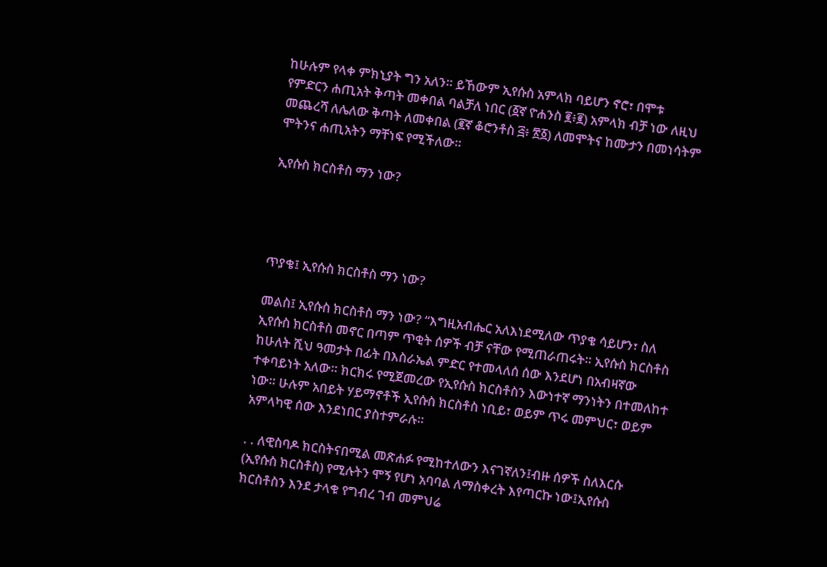ከሁሉም የላቀ ምክኒያት ግን አለን። ይኸውም ኢየሱስ አምላክ ባይሆን ኖሮ፣ በሞቱ የምድርን ሐጢአት ቅጣት መቀበል ባልቻለ ነበር (፩ኛ ዮሐንስ ፪፥፪) አምላክ ብቻ ነው ለዚህ መጨረሻ ለሌለው ቅጣት ለመቀበል (፪ኛ ቆሮንቶስ ፭፥ ፳፩) ለመሞትና ከሙታን በመነሳትም ሞትንና ሐጢአትን ማቸነፍ የሚችለው።

ኢየሱስ ክርስቶስ ማን ነው?




ጥያቄ፤ ኢየሱስ ክርስቶስ ማን ነው?

መልስ፤ ኢየሱስ ክርስቶስ ማን ነው? “እግዚአብሔር አለእነደሚለው ጥያቄ ሳይሆን፣ ስለ ኢየሱስ ክርስቶስ መኖር በጣም ጥቂት ሰዎች ብቻ ናቸው የሚጠራጠሩት። ኢየሱስ ክርስቶስ ከሁለት ሺህ ዓመታት በፊት በእስራኤል ምድር የተመላለሰ ሰው እንደሆነ በአብዛኛው ተቀባይነት አለው። ክርክሩ የሚጀመረው የኢየሱስ ክርስቶስን እውነተኛ ማንነትን በተመለከተ ነው። ሁሉም አበይት ሃይማኖቶች ኢየሱስ ክርስቶስ ነቢይ፣ ወይም ጥሩ መምህር፣ ወይም አምላካዊ ሰው እንደነበር ያስተምራሉ።

. . ለዊስባዶ ክርስትናበሚል መጽሐፉ የሚከተለውን እናገኛለን፤ብዙ ሰዎች ስለእርሱ (ኢየሱስ ክርስቶስ) የሚሉትን ሞኝ የሆነ አባባል ለማስቀረት እየጣርኩ ነው፤ኢየሱስ ክርስቶስን እንደ ታላቁ የግብረ ገብ መምህሬ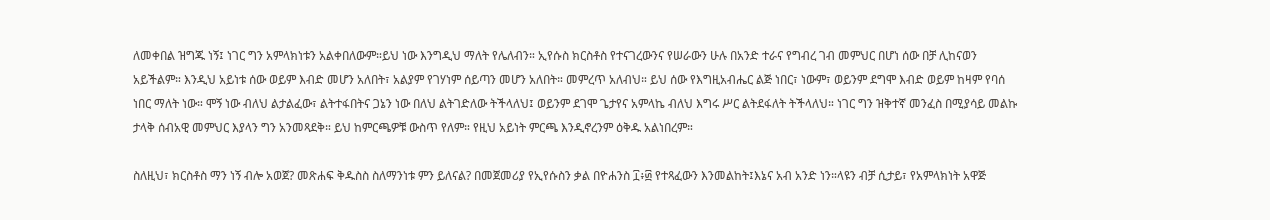ለመቀበል ዝግጁ ነኝ፤ ነገር ግን አምላክነቱን አልቀበለውም።ይህ ነው እንግዲህ ማለት የሌለብን። ኢየሱስ ክርስቶስ የተናገረውንና የሠራውን ሁሉ በአንድ ተራና የግብረ ገብ መምህር በሆነ ሰው በቻ ሊከናወን አይችልም። እንዲህ አይነቱ ሰው ወይም እብድ መሆን አለበት፣ አልያም የገሃነም ሰይጣን መሆን አለበት። መምረጥ አለብህ። ይህ ሰው የእግዚአብሔር ልጅ ነበር፣ ነውም፣ ወይንም ደግሞ እብድ ወይም ከዛም የባሰ ነበር ማለት ነው። ሞኝ ነው ብለህ ልታልፈው፣ ልትተፋበትና ጋኔን ነው በለህ ልትገድለው ትችላለህ፤ ወይንም ደገሞ ጌታየና አምላኬ ብለህ እግሩ ሥር ልትደፋለት ትችላለህ። ነገር ግን ዝቅተኛ መንፈስ በሚያሳይ መልኩ ታላቅ ሰብአዊ መምህር እያላን ግን አንመጻደቅ። ይህ ከምርጫዎቹ ውስጥ የለም። የዚህ አይነት ምርጫ እንዲኖረንም ዕቅዱ አልነበረም።

ስለዚህ፣ ክርስቶስ ማን ነኝ ብሎ አወጀ? መጽሐፍ ቅዱስስ ስለማንነቱ ምን ይለናል? በመጀመሪያ የኢየሱስን ቃል በዮሐንስ ፲፥፴ የተጻፈውን እንመልከት፤እኔና አብ አንድ ነን።ላዩን ብቻ ሲታይ፣ የአምላክነት አዋጅ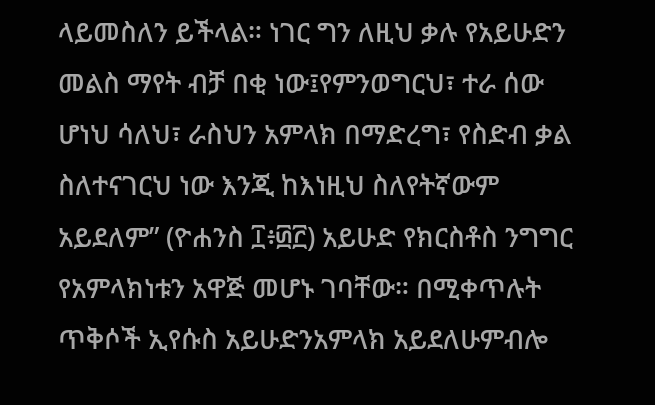ላይመስለን ይችላል። ነገር ግን ለዚህ ቃሉ የአይሁድን መልስ ማየት ብቻ በቂ ነው፤የምንወግርህ፣ ተራ ሰው ሆነህ ሳለህ፣ ራስህን አምላክ በማድረግ፣ የስድብ ቃል ስለተናገርህ ነው እንጂ ከእነዚህ ስለየትኛውም አይደለም” (ዮሐንስ ፲፥፴፫) አይሁድ የክርስቶስ ንግግር የአምላክነቱን አዋጅ መሆኑ ገባቸው። በሚቀጥሉት ጥቅሶች ኢየሱስ አይሁድንአምላክ አይደለሁምብሎ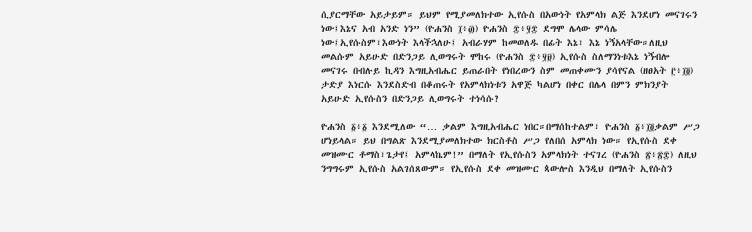ሲያርማቸው አይታይም። ይህም የሚያመለክተው ኢየሱስ በአውነት የአምላክ ልጅ እንደሆነ መናገሩን ነው፤እኔና አብ አንድ ነን” (ዮሐንስ ፲፥፴) ዮሐንስ ፰፥፶፰ ደግሞ ሌላው ምሳሌ ነው፤ኢየሱስም፣እውነት እላችኋለሁ፤ አብራሃም ከመወለዱ በፊት እኔ፣ እኔ ነኝአላቸው።ለዚህ መልሱም አይሁድ በድንጋይ ሊወግሩት ሞከሩ (ዮሐንስ ፰፥፶፱) ኢየሱስ ስለማንነቱእኔ ነኝብሎ መናገሩ በብሉይ ኪዳን እግዚአብሔር ይጠራበት የነበረውን ስም መጠቀሙን ያሳየናል (ዘፀአት ፫፥፲፬) ታድያ እነርሱ እንደስድብ በቆጠሩት የአምላክነቱን አዋጅ ካልሆነ በቀር በሌላ በምን ምክንያት አይሁድ ኢየሱስን በድንጋይ ሊወግሩት ተነሳሱ?

ዮሐንስ ፩፥፩ እንደሚለው “… ቃልም እግዚአብሔር ነበር።በማሰከተልም፣ ዮሐንስ ፩፥፲፬ቃልም ሥጋ ሆነይላል። ይህ በግልጽ እንደሚያመለክተው ክርስቶስ ሥጋ የለበሰ አምላክ ነው። የኢየሱስ ደቀ መዝሙር ቶማስ፣ጌታየ፤ አምላኬም!” በማለት የኢየሱስን አምላክነት ተናገረ (ዮሐንስ ፳፥፳፰) ለዚህ ንግግሩም ኢየሱስ አልገሰጸውም። የኢየሱስ ደቀ መዝሙር ጳውሎስ እንዲህ በማለት ኢየሱስን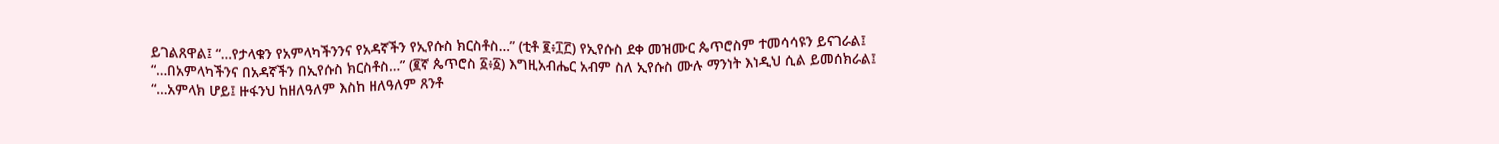ይገልጸዋል፤ “…የታላቁን የአምላካችንንና የአዳኛችን የኢየሱስ ክርስቶስ…” (ቲቶ ፪፥፲፫) የኢየሱስ ደቀ መዝሙር ጴጥሮስም ተመሳሳዩን ይናገራል፤ “…በአምላካችንና በአዳኛችን በኢየሱስ ክርስቶስ…” (፪ኛ ጴጥሮስ ፩፥፩) እግዚአብሔር አብም ስለ ኢየሱስ ሙሉ ማንነት እነዲህ ሲል ይመሰክራል፤ “…አምላክ ሆይ፤ ዙፋንህ ከዘለዓለም እስከ ዘለዓለም ጸንቶ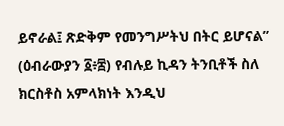ይኖራል፤ ጽድቅም የመንግሥትህ በትር ይሆናል” (ዕብራውያን ፩፥፰) የብሉይ ኪዳን ትንቢቶች ስለ ክርስቶስ አምላክነት እንዲህ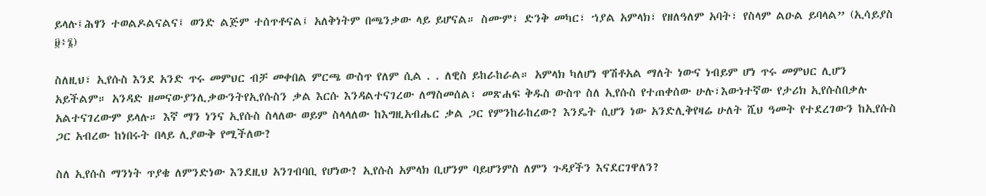ይላሉ፤ሕፃን ተወልዶልናልና፤ ወንድ ልጅም ተሰጥቶናል፤ አለቅነትም በጫንቃው ላይ ይሆናል። ስሙም፣ ድንቅ መካር፣ ኀያል አምላክ፣ የዘለዓለም አባት፣ የስላም ልዑል ይባላል” (ኢሳይያስ ፱፥፮)

ስለዚህ፣ ኢየሱስ እንደ አንድ ጥሩ መምህር ብቻ መቀበል ምርጫ ውስጥ የለም ሲል . . ለዊስ ይከራከራል። አምላክ ካለሆነ ዋሽቶአል ማለት ነውና ነብይም ሆነ ጥሩ መምህር ሊሆን አይችልም። አንዳድ ዘመናውያንሊቃውንትየኢየሱስን ቃል እርሱ እንዳልተናገረው ለማስመሰል፣ መጽሐፍ ቅዱስ ውስጥ ስለ ኢየሱስ የተጠቀሰው ሁሉ፣እውነተኛው የታሪክ ኢየሱስበቃሉ አልተናገረውም ይላሉ። እኛ ማን ነንና ኢየሱስ ስላለው ወይም ስላላለው ከእግዚአብሔር ቃል ጋር የምንከራከረው? እንዴት ሲሆን ነው አንድሊቅየዛሬ ሁለት ሺህ ዓመት የተደረገውን ከኢየሱስ ጋር አብረው ከነበሩት በላይ ሊያውቅ የሚችለው?

ስለ ኢየሱስ ማንነት ጥያቄ ለምንድነው እንደዚህ አንገብባቢ የሆነው? ኢየሱስ አምላክ ቢሆንም ባይሆንምስ ለምን ጉዳያችን እናደርገዋለን?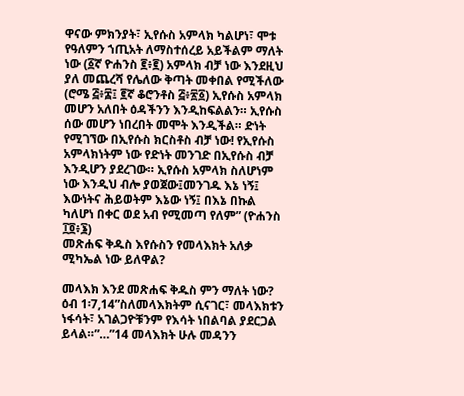ዋናው ምክንያት፣ ኢየሱስ አምላክ ካልሆነ፣ ሞቱ የዓለምን ኀጢአት ለማስተሰረይ አይችልም ማለት ነው (፩ኛ ዮሐንስ ፪፥፪) አምላክ ብቻ ነው እንደዚህ ያለ መጨረሻ የሌለው ቅጣት መቀበል የሚችለው (ሮሜ ፭፥፰፤ ፪ኛ ቆሮንቶስ ፭፥፳፩) ኢየሱስ አምላክ መሆን አለበት ዕዳችንን እንዲከፍልልን። ኢየሱስ ሰው መሆን ነበረበት መሞት እንዲችል። ድነት የሚገኘው በኢየሱስ ክርስቶስ ብቻ ነው! የኢየሱስ አምላክነትም ነው የድነት መንገድ በኢየሱስ ብቻ እንዲሆን ያደረገው። ኢየሱስ አምላክ ስለሆነም ነው እንዲህ ብሎ ያወጀው፤መንገዱ እኔ ነኝ፤ እውነትና ሕይወትም እኔው ነኝ፤ በእኔ በኩል ካለሆነ በቀር ወደ አብ የሚመጣ የለም” (ዮሐንስ ፲፬፥፮)
መጽሐፍ ቅዱስ እየሱስን የመላእክት አለቃ ሚካኤል ነው ይለዋል?

መላእክ እንደ መጽሐፍ ቅዱስ ምን ማለት ነው?
ዕብ 1፡7,14”ስለመላእክትም ሲናገር፣ መላእክቱን ነፋሳት፣ አገልጋዮቹንም የእሳት ነበልባል ያደርጋል ይላል።”…”14 መላእክት ሁሉ መዳንን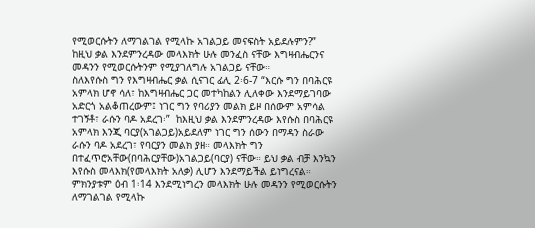የሚወርሱትን ለማገልገል የሚላኩ አገልጋይ መናፍስት አይደሉምን?”
ከዚህ ቃል እንደምንረዳው መላእክት ሁሉ መንፈስ ናቸው እግዛብሔርንና መዳንን የሚወርሱትንም የሚያገለግሉ አገልጋይ ናቸው።
ስለእየሱስ ግን የእግዛብሔር ቃል ሲናገር ፊሊ 2፡6-7 “እርሱ ግን በባሕርዩ አምላክ ሆኖ ሳለ፣ ከእግዛብሔር ጋር መተካከልን ሊለቀው እንደማይገባው አድርጎ አልቆጠረውም፤ ነገር ግን የባሪያን መልክ ይዞ በሰውም አምሳል ተገኝቶ፣ ራሱን ባዶ አደረገ፡”  ከእዚህ ቃል እንደምንረዳው እየሱስ በባሕርዩ አምላክ እንጂ ባርያ(አገልጋይ)አይደለም ነገር ግን ሰውን በማዳን ስራው ራሱን ባዶ አደረገ፣ የባርያን መልክ ያዘ። መላእክት ግን በተፈጥሮአቸው(በባሕርያቸው)አገልጋይ(ባርያ) ናቸው። ይህ ቃል ብቻ እንኳን እየሱስ መላእክ(የመላእክት አለቃ) ሊሆን እንደማይችል ይነግረናል። ምክንያቱም ዕብ 1፡14 እንደሚነግረን መላእክት ሁሉ መዳንን የሚወርሱትን ለማገልገል የሚላኩ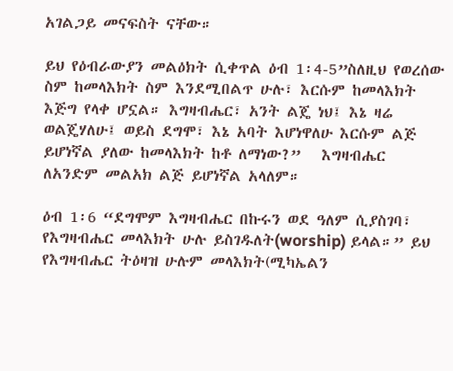አገልጋይ መናፍስት ናቸው።

ይህ የዕብራውያን መልዕክት ሲቀጥል ዕብ 1፡4-5”ስለዚህ የወረሰው ስም ከመላእክት ስም እንደሚበልጥ ሁሉ፣ እርሱም ከመላእክት እጅግ የላቀ ሆኗል። እግዛብሔር፣ አንት ልጄ ነህ፤ እኔ ዛሬ ወልጄሃለሁ፤ ወይስ ደግሞ፣ እኔ አባት እሆነዋለሁ እርሱም ልጅ ይሆነኛል ያለው ከመላእክት ከቶ ለማነው?”   እግዛብሔር ለአንድም መልአክ ልጅ ይሆነኛል አላለም።

ዕብ 1፡6 “ደግሞም እግዛብሔር በኩሩን ወደ ዓለም ሲያስገባ፣ የእግዛብሔር መላእክት ሁሉ ይስገዱለት(worship) ይላል።” ይህ የእግዛብሔር ትዕዛዝ ሁሉም መላእክት(ሚካኤልን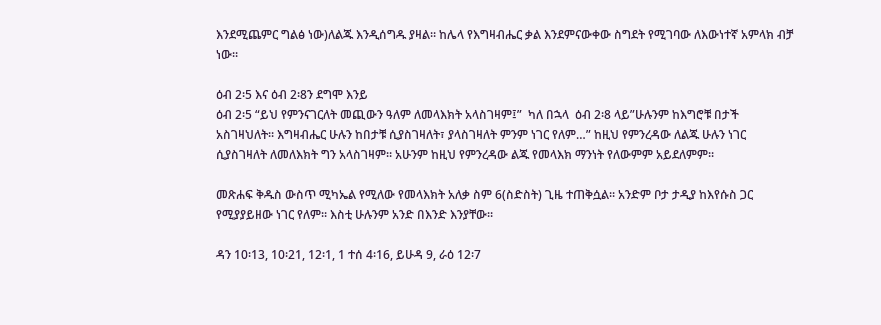እንደሚጨምር ግልፅ ነው)ለልጁ እንዲሰግዱ ያዛል። ከሌላ የእግዛብሔር ቃል እንደምናውቀው ስግደት የሚገባው ለእውነተኛ አምላክ ብቻ ነው።

ዕብ 2፡5 እና ዕብ 2፡8ን ደግሞ እንይ
ዕብ 2፡5 “ይህ የምንናገርለት መጪውን ዓለም ለመላእክት አላስገዛም፤”  ካለ በኋላ  ዕብ 2፡8 ላይ”ሁሉንም ከእግሮቹ በታች አስገዛህለት። እግዛብሔር ሁሉን ከበታቹ ሲያስገዛለት፣ ያላስገዛለት ምንም ነገር የለም…” ከዚህ የምንረዳው ለልጁ ሁሉን ነገር ሲያስገዛለት ለመለእክት ግን አላስገዛም። አሁንም ከዚህ የምንረዳው ልጁ የመላእክ ማንነት የለውምም አይደለምም።

መጽሐፍ ቅዱስ ውስጥ ሚካኤል የሚለው የመላእክት አለቃ ስም 6(ስድስት) ጊዜ ተጠቅሷል። አንድም ቦታ ታዲያ ከእየሱስ ጋር የሚያያይዘው ነገር የለም። እስቲ ሁሉንም አንድ በእንድ እንያቸው።

ዳን 10፡13, 10፡21, 12፡1, 1 ተሰ 4፡16, ይሁዳ 9, ራዕ 12፡7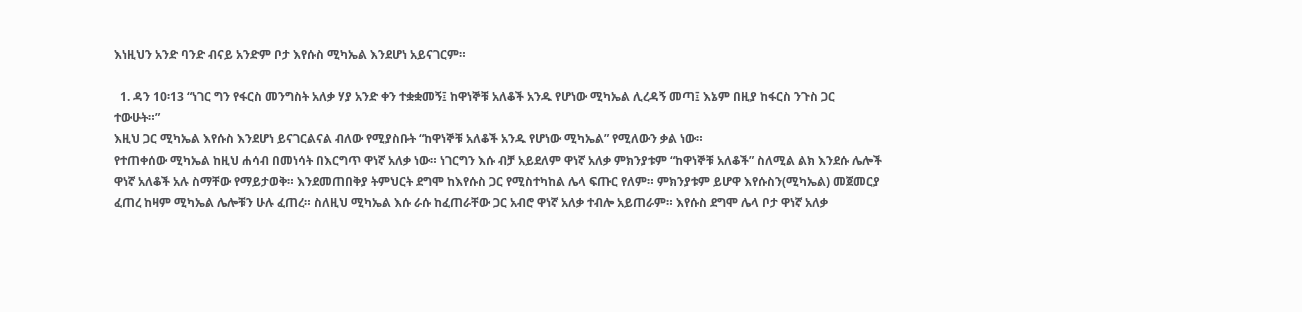እነዚህን አንድ ባንድ ብናይ አንድም ቦታ እየሱስ ሚካኤል እንደሆነ አይናገርም።

  1. ዳን 10፡13 “ነገር ግን የፋርስ መንግስት አለቃ ሃያ አንድ ቀን ተቋቋመኝ፤ ከዋነኞቹ አለቆች አንዱ የሆነው ሚካኤል ሊረዳኝ መጣ፤ እኔም በዚያ ከፋርስ ንጉስ ጋር ተውሁት።”
እዚህ ጋር ሚካኤል እየሱስ እንደሆነ ይናገርልናል ብለው የሚያስቡት “ከዋነኞቹ አለቆች አንዱ የሆነው ሚካኤል” የሚለውን ቃል ነው።
የተጠቀሰው ሚካኤል ከዚህ ሐሳብ በመነሳት በእርግጥ ዋነኛ አለቃ ነው። ነገርግን እሱ ብቻ አይደለም ዋነኛ አለቃ ምክንያቱም “ከዋነኞቹ አለቆች” ስለሚል ልክ እንደሱ ሌሎች ዋነኛ አለቆች አሉ ስማቸው የማይታወቅ። እንደመጠበቅያ ትምህርት ደግሞ ከእየሱስ ጋር የሚስተካከል ሌላ ፍጡር የለም። ምክንያቱም ይሆዋ እየሱስን(ሚካኤል) መጀመርያ ፈጠረ ከዛም ሚካኤል ሌሎቹን ሁሉ ፈጠረ። ስለዚህ ሚካኤል እሱ ራሱ ከፈጠራቸው ጋር አብሮ ዋነኛ አለቃ ተብሎ አይጠራም። እየሱስ ደግሞ ሌላ ቦታ ዋነኛ አለቃ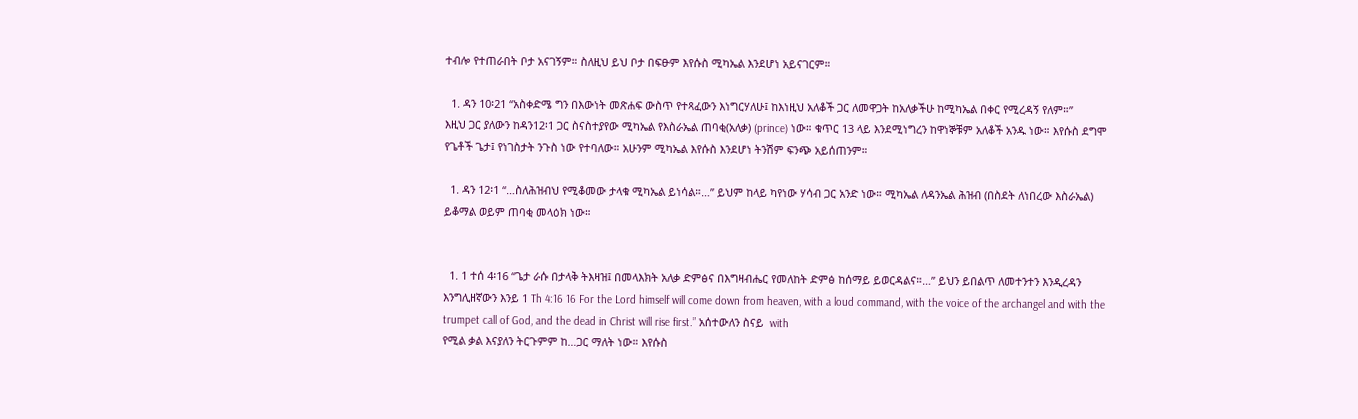ተብሎ የተጠራበት ቦታ አናገኝም። ስለዚህ ይህ ቦታ በፍፁም እየሱስ ሚካኤል እንደሆነ አይናገርም።

  1. ዳን 10፡21 “አስቀድሜ ግን በእውነት መጽሐፍ ውስጥ የተጻፈውን እነግርሃለሁ፤ ከእነዚህ አለቆች ጋር ለመዋጋት ከአለቃችሁ ከሚካኤል በቀር የሚረዳኝ የለም።”
እዚህ ጋር ያለውን ከዳን12፡1 ጋር ስናስተያየው ሚካኤል የእስራኤል ጠባቂ(አለቃ) (prince) ነው። ቁጥር 13 ላይ እንደሚነግረን ከዋነኞቹም አለቆች አንዱ ነው። እየሱስ ደግሞ የጌቶች ጌታ፤ የነገስታት ንጉስ ነው የተባለው። አሁንም ሚካኤል እየሱስ እንደሆነ ትንሽም ፍንጭ አይሰጠንም።

  1. ዳን 12፡1 “…ስለሕዝብህ የሚቆመው ታላቁ ሚካኤል ይነሳል።…” ይህም ከላይ ካየነው ሃሳብ ጋር አንድ ነው። ሚካኤል ለዳንኤል ሕዝብ (በስደት ለነበረው እስራኤል) ይቆማል ወይም ጠባቂ መላዕክ ነው።


  1. 1 ተሰ 4፡16 “ጌታ ራሱ በታላቅ ትእዛዝ፤ በመላእክት አለቃ ድምፅና በእግዛብሔር የመለከት ድምፅ ከሰማይ ይወርዳልና።…” ይህን ይበልጥ ለመተንተን እንዲረዳን እንግሊዘኛውን እንይ 1 Th 4:16 16 For the Lord himself will come down from heaven, with a loud command, with the voice of the archangel and with the trumpet call of God, and the dead in Christ will rise first.” አሰተውለን ስናይ  with
የሚል ቃል እናያለን ትርጉምም ከ…ጋር ማለት ነው። እየሱስ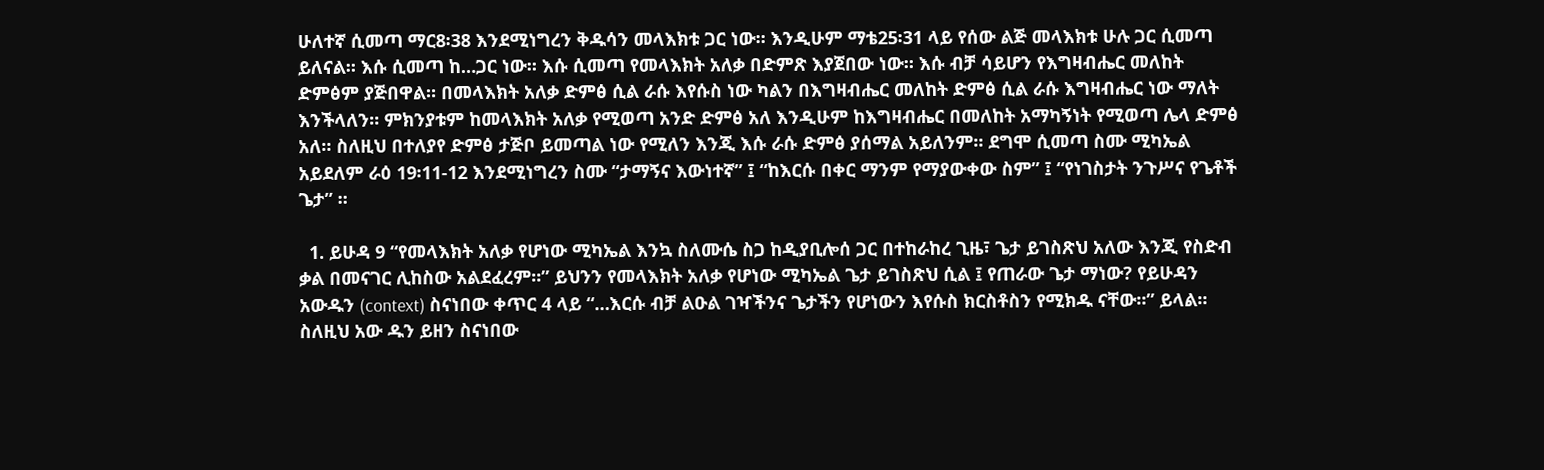ሁለተኛ ሲመጣ ማር8፡38 እንደሚነግረን ቅዱሳን መላእክቱ ጋር ነው። እንዲሁም ማቴ25፡31 ላይ የሰው ልጅ መላእክቱ ሁሉ ጋር ሲመጣ ይለናል። እሱ ሲመጣ ከ…ጋር ነው። እሱ ሲመጣ የመላእክት አለቃ በድምጽ እያጀበው ነው። እሱ ብቻ ሳይሆን የእግዛብሔር መለከት ድምፅም ያጅበዋል። በመላእክት አለቃ ድምፅ ሲል ራሱ እየሱስ ነው ካልን በእግዛብሔር መለከት ድምፅ ሲል ራሱ እግዛብሔር ነው ማለት እንችላለን። ምክንያቱም ከመላእክት አለቃ የሚወጣ አንድ ድምፅ አለ እንዲሁም ከእግዛብሔር በመለከት አማካኝነት የሚወጣ ሌላ ድምፅ አለ። ስለዚህ በተለያየ ድምፅ ታጅቦ ይመጣል ነው የሚለን እንጂ እሱ ራሱ ድምፅ ያሰማል አይለንም። ደግሞ ሲመጣ ስሙ ሚካኤል አይደለም ራዕ 19፡11-12 እንደሚነግረን ስሙ “ታማኝና እውነተኛ” ፤ “ከእርሱ በቀር ማንም የማያውቀው ስም” ፤ “የነገስታት ንጉሥና የጌቶች ጌታ” ።

  1. ይሁዳ 9 “የመላእክት አለቃ የሆነው ሚካኤል እንኳ ስለሙሴ ስጋ ከዲያቢሎሰ ጋር በተከራከረ ጊዜ፣ ጌታ ይገስጽህ አለው እንጂ የስድብ ቃል በመናገር ሊከስው አልደፈረም።” ይህንን የመላእክት አለቃ የሆነው ሚካኤል ጌታ ይገስጽህ ሲል ፤ የጠራው ጌታ ማነው? የይሁዳን አውዱን (context) ስናነበው ቀጥር 4 ላይ “…እርሱ ብቻ ልዑል ገዣችንና ጌታችን የሆነውን እየሱስ ክርስቶስን የሚክዱ ናቸው።” ይላል። ስለዚህ አው ዱን ይዘን ስናነበው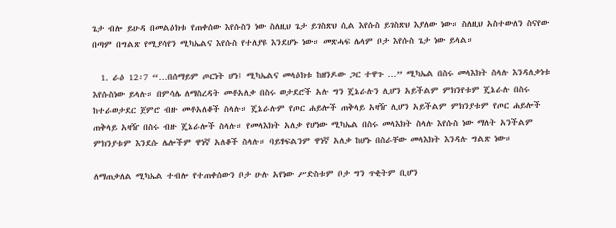ጌታ ብሎ ይሁዳ በመልዕክቱ የጠቀሰው እየሱስን ነው ስለዚህ ጌታ ይገስጽህ ሲል እየሱስ ይገስጽህ እያለው ነው። ስለዚህ አስተውለን ስናየው በጣም በግልጽ የሚያሳየን ሚካኤልና እየሱስ የተለያዩ እንደሆኑ ነው። መጽሓፍ ሌላም ቦታ እየሱስ ጌታ ነው ይላል።

  1. ራዕ 12፡7 “…በሰማይም ጦርነት ሆነ፤ ሚካኤልና መላዕክቱ ከዘንዶው ጋር ተዋጉ …” ሚካኤል በስሩ መላእክት ስላሉ እንዳለቃነቱ እየሱስነው ይላሉ። በምሳሌ ለማስረዳት መቶአለቃ በስሩ ወታደሮች አሉ ግን ጄኔራሉን ሊሆን አይችልም ምክንየቱም ጄኔራሉ በስሩ ከተራወታደር ጀምሮ ብዙ መቶአለቆች ስላሉ። ጄኔራሉም የጦር ሐይሎች ጠቅላይ አዛዥ ሊሆን አይችልም ምክንያቱም የጦር ሐይሎች ጠቅላይ አዛዥ በስሩ ብዙ ጄኔራሎች ስላሉ። የመላእክት አለቃ የሆነው ሚካኤል በስሩ መላእክት ስላሉ እየሱስ ነው ማለት አንችልም ምክንያቱም እንደሱ ሌሎችም ዋነኛ አለቆች ስላሉ። ባይፃፍልንም ዋነኛ አለቃ ከሆኑ በስራቸው መላእክት እንዳሉ ግልጽ ነው።

ለማጠቃለል ሚካኤል ተብሎ የተጠቀሰውን ቦታ ሁሉ አየነው ሥድስቱም ቦታ ግን ጥቂትም ቢሆን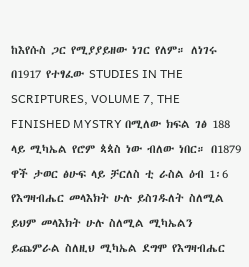ከእየሱስ ጋር የሚያያይዘው ነገር የለም። ለነገሩ በ1917 የተፃፈው STUDIES IN THE SCRIPTURES, VOLUME 7, THE FINISHED MYSTRY በሚለው ክፍል ገፅ 188 ላይ ሚካኤል የሮም ጳጳስ ነው ብለው ነበር። በ1879 ዋች ታወር ፅሁፍ ላይ ቻርለስ ቲ ራስል ዕብ 1፡6 የእግዛብሔር መላእክት ሁሉ ይስገዱለት ስለሚል ይህም መላእክት ሁሉ ስለሚል ሚካኤልን ይጨምራል ስለዚህ ሚካኤል ደግሞ የእግዛብሔር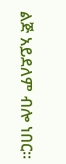ልጅ አይደለም ብሎ ነበር።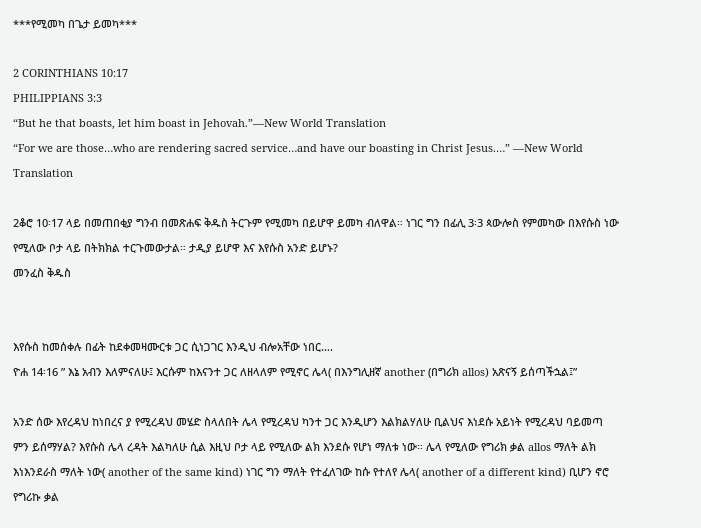***የሚመካ በጌታ ይመካ***

2 CORINTHIANS 10:17
PHILIPPIANS 3:3
“But he that boasts, let him boast in Jehovah.”—New World Translation
“For we are those…who are rendering sacred service…and have our boasting in Christ Jesus.…” —New World Translation

2ቆሮ 10፡17 ላይ በመጠበቂያ ግንብ በመጽሐፍ ቅዱስ ትርጉም የሚመካ በይሆዋ ይመካ ብለዋል። ነገር ግን በፊሊ 3፡3 ጳውሎስ የምመካው በእየሱስ ነው የሚለው ቦታ ላይ በትክክል ተርጉመውታል። ታዲያ ይሆዋ እና እየሱስ አንድ ይሆኑ?
መንፈስ ቅዱስ


እየሱስ ከመሰቀሉ በፊት ከደቀመዛሙርቱ ጋር ሲነጋገር እንዲህ ብሎአቸው ነበር….
ዮሐ 14፡16 ” እኔ አብን እለምናለሁ፤ እርሱም ከእናንተ ጋር ለዘላለም የሚኖር ሌላ( በእንግሊዘኛ another (በግሪክ allos) አጽናኝ ይሰጣችኋል፤”

አንድ ሰው እየረዳህ ከነበረና ያ የሚረዳህ መሄድ ስላለበት ሌላ የሚረዳህ ካንተ ጋር እንዲሆን እልክልሃለሁ ቢልህና እነደሱ አይነት የሚረዳህ ባይመጣ ምን ይሰማሃል? እየሱስ ሌላ ረዳት እልካለሁ ሲል እዚህ ቦታ ላይ የሚለው ልክ እንደሱ የሆነ ማለቱ ነው። ሌላ የሚለው የግሪክ ቃል allos ማለት ልክ እነእንደራስ ማለት ነው( another of the same kind) ነገር ግን ማለት የተፈለገው ከሱ የተለየ ሌላ( another of a different kind) ቢሆን ኖሮ የግሪኩ ቃል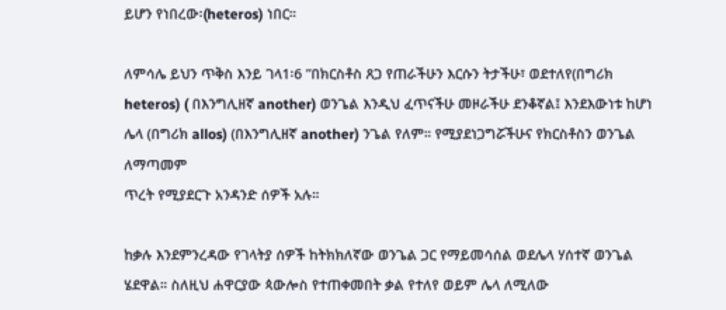ይሆን የነበረው፡(heteros) ነበር።

ለምሳሌ ይህን ጥቅስ እንይ ገላ1፡6 ”በክርስቶስ ጸጋ የጠራችሁን እርሱን ትታችሁ፣ ወደተለየ(በግሪክ heteros) ( በእንግሊዘኛ another) ወንጌል እንዲህ ፈጥናችሁ መዞራችሁ ደንቆኛል፤ እንደእውነቱ ከሆነ ሌላ (በግሪክ allos) (በእንግሊዘኛ another) ንጌል የለም። የሚያደነጋግሯችሁና የክርስቶስን ወንጌል ለማጣመም
ጥረት የሚያደርጉ አንዳንድ ሰዎች አሉ።

ከቃሉ እንደምንረዳው የገላትያ ሰዎች ከትክክለኛው ወንጌል ጋር የማይመሳሰል ወደሌላ ሃሰተኛ ወንጌል ሄደዋል። ስለዚህ ሐዋርያው ጳውሎስ የተጠቀመበት ቃል የተለየ ወይም ሌላ ለሚለው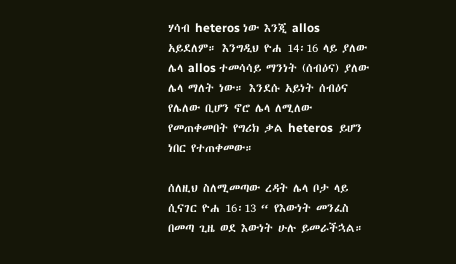ሃሳብ heteros ነው እንጂ allos አይደለም። እንግዲህ ዮሐ 14፡16 ላይ ያለው ሌላ allos ተመሳሳይ ማንነት (ሰብዕና) ያለው ሌላ ማለት ነው። እንደሱ አይነት ሰብዕና የሌለው ቢሆን ኖሮ ሌላ ለሚለው የመጠቀመበት የግሪክ ቃል heteros  ይሆን ነበር የተጠቀመው።

ሰለዚህ ስለሚመጣው ረዳት ሌላ ቦታ ላይ ሲናገር ዮሐ 16፡13 “ የእውነት መንፈስ በመጣ ጊዜ ወደ እውነት ሁሉ ይመራችኋል።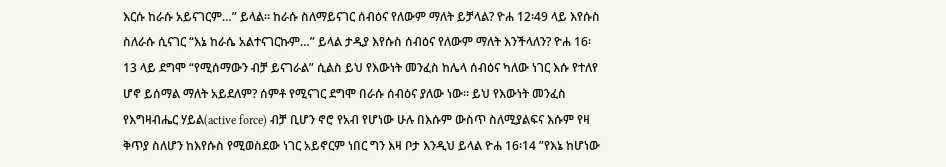እርሱ ከራሱ አይናገርም…” ይላል። ከራሱ ስለማይናገር ሰብዕና የለውም ማለት ይቻላል? ዮሐ 12፡49 ላይ እየሱስ ስለራሱ ሲናገር “እኔ ከራሴ አልተናገርኩም…” ይላል ታዲያ እየሱስ ሰብዕና የለውም ማለት እንችላለን? ዮሐ 16፡13 ላይ ደግሞ “የሚሰማውን ብቻ ይናገራል” ሲልስ ይህ የእውነት መንፈስ ከሌላ ሰብዕና ካለው ነገር እሱ የተለየ ሆኖ ይሰማል ማለት አይደለም? ሰምቶ የሚናገር ደግሞ በራሱ ሰብዕና ያለው ነው። ይህ የእውነት መንፈስ የእግዛብሔር ሃይል(active force) ብቻ ቢሆን ኖሮ የአብ የሆነው ሁሉ በእሱም ውስጥ ስለሚያልፍና እሱም የዛ ቅጥያ ስለሆን ከእየሱስ የሚወስደው ነገር አይኖርም ነበር ግን እዛ ቦታ እንዲህ ይላል ዮሐ 16፡14 ”የእኔ ከሆነው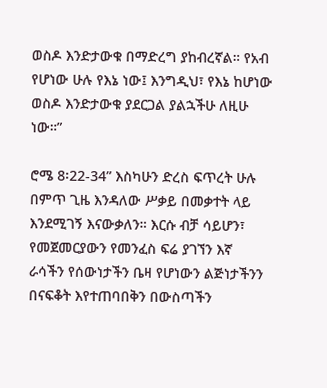ወስዶ እንድታውቁ በማድረግ ያከብረኛል። የአብ የሆነው ሁሉ የእኔ ነው፤ እንግዲህ፣ የእኔ ከሆነው ወስዶ እንድታውቁ ያደርጋል ያልኋችሁ ለዚሁ ነው።”

ሮሜ 8፡22-34” እስካሁን ድረስ ፍጥረት ሁሉ በምጥ ጊዜ እንዳለው ሥቃይ በመቃተት ላይ እንደሚገኝ እናውቃለን። እርሱ ብቻ ሳይሆን፣ የመጀመርያውን የመንፈስ ፍሬ ያገኘን እኛ ራሳችን የሰውነታችን ቤዛ የሆነውን ልጅነታችንን በናፍቆት እየተጠባበቅን በውስጣችን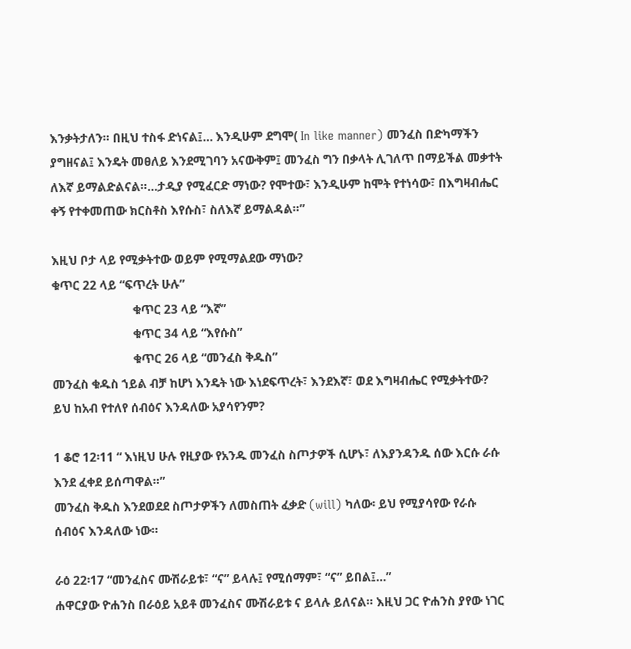እንቃትታለን። በዚህ ተስፋ ድነናል፤… እንዲሁም ደግሞ( In like manner) መንፈስ በድካማችን ያግዘናል፤ እንዴት መፀለይ እንደሚገባን አናውቅም፤ መንፈስ ግን በቃላት ሊገለጥ በማይችል መቃተት ለእኛ ይማልድልናል።…ታዲያ የሚፈርድ ማነው? የሞተው፣ እንዲሁም ከሞት የተነሳው፣ በእግዛብሔር ቀኝ የተቀመጠው ክርስቶስ እየሱስ፣ ስለእኛ ይማልዳል።”

እዚህ ቦታ ላይ የሚቃትተው ወይም የሚማልደው ማነው?
ቁጥር 22 ላይ “ፍጥረት ሁሉ”
                           ቁጥር 23 ላይ “እኛ”
                           ቁጥር 34 ላይ “እየሱስ”
                           ቁጥር 26 ላይ “መንፈስ ቅዱስ”
መንፈስ ቁዱስ ኀይል ብቻ ከሆነ እንዴት ነው እነደፍጥረት፣ እንደእኛ፣ ወደ እግዛብሔር የሚቃትተው? ይህ ከአብ የተለየ ሰብዕና እንዳለው አያሳየንም?

1 ቆሮ 12፡11 “ እነዚህ ሁሉ የዚያው የአንዱ መንፈስ ስጦታዎች ሲሆኑ፣ ለእያንዳንዱ ሰው እርሱ ራሱ እንደ ፈቀደ ይሰጣዋል።”
መንፈስ ቅዱስ እንደወደደ ስጦታዎችን ለመስጠት ፈቃድ (will) ካለው፡ ይህ የሚያሳየው የራሱ ሰብዕና እንዳለው ነው።

ራዕ 22፡17 “መንፈስና ሙሽራይቱ፣ “ና” ይላሉ፤ የሚሰማም፣ “ና” ይበል፤…”
ሐዋርያው ዮሐንስ በራዕይ አይቶ መንፈስና ሙሽራይቱ ና ይላሉ ይለናል። እዚህ ጋር ዮሐንስ ያየው ነገር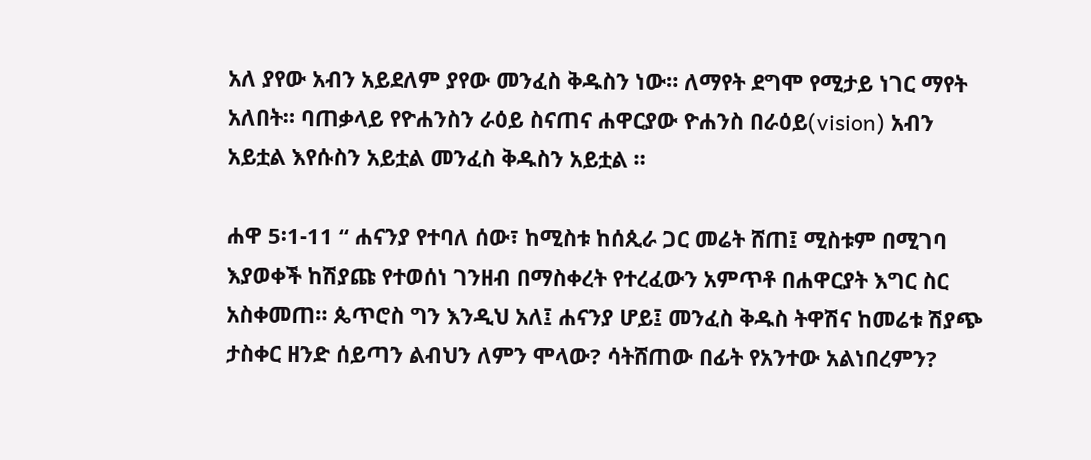አለ ያየው አብን አይደለም ያየው መንፈስ ቅዱስን ነው። ለማየት ደግሞ የሚታይ ነገር ማየት አለበት። ባጠቃላይ የዮሐንስን ራዕይ ስናጠና ሐዋርያው ዮሐንስ በራዕይ(vision) አብን አይቷል እየሱስን አይቷል መንፈስ ቅዱስን አይቷል ።

ሐዋ 5፡1-11 “ ሐናንያ የተባለ ሰው፣ ከሚስቱ ከሰጲራ ጋር መሬት ሸጠ፤ ሚስቱም በሚገባ እያወቀች ከሽያጩ የተወሰነ ገንዘብ በማስቀረት የተረፈውን አምጥቶ በሐዋርያት እግር ስር አስቀመጠ። ጴጥሮስ ግን እንዲህ አለ፤ ሐናንያ ሆይ፤ መንፈስ ቅዱስ ትዋሽና ከመሬቱ ሽያጭ ታስቀር ዘንድ ሰይጣን ልብህን ለምን ሞላው? ሳትሸጠው በፊት የአንተው አልነበረምን?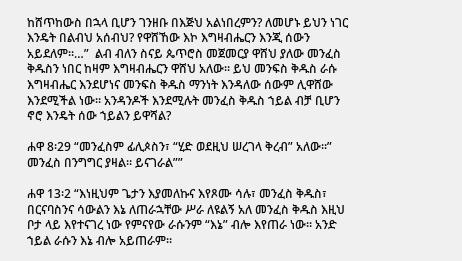ከሸጥከውስ በኋላ ቢሆን ገንዘቡ በእጅህ አልነበረምን? ለመሆኑ ይህን ነገር እንዴት በልብህ አሰብህ? የዋሸኸው እኮ እግዛብሔርን እንጂ ሰውን አይደለም።…”  ልብ ብለን ስናይ ጴጥሮስ መጀመርያ ዋሸህ ያለው መንፈስ ቅዱስን ነበር ከዛም እግዛብሔርን ዋሸህ አለው። ይህ መንፍስ ቅዱስ ራሱ እግዛብሔር እንደሆነና መንፍስ ቅዱስ ማንነት እንዳለው ሰውም ሊዋሸው እንደሚችል ነው። አንዳንዶች እንደሚሉት መንፈስ ቅዱስ ኀይል ብቻ ቢሆን ኖሮ እንዴት ሰው ኀይልን ይዋሻል?

ሐዋ 8፡29 “መንፈስም ፊሊጶስን፣ “ሂድ ወደዚህ ሠረገላ ቅረብ” አለው።” መንፈስ በንግግር ያዛል። ይናገራል””

ሐዋ 13፡2 “እነዚህም ጌታን እያመለኩና እየጾሙ ሳሉ፣ መንፈስ ቅዱስ፣ በርናባስንና ሳውልን እኔ ለጠራኋቸው ሥራ ለዩልኝ አለ መንፈስ ቅዱስ እዚህ ቦታ ላይ እየተናገረ ነው የምናየው ራሱንም “እኔ” ብሎ እየጠራ ነው። አንድ ኀይል ራሱን እኔ ብሎ አይጠራም።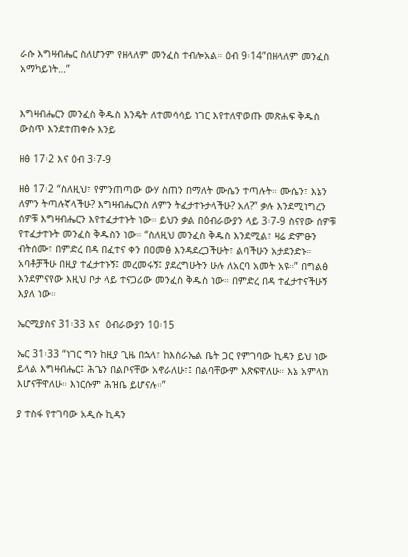ራሱ እግዛብሔር ስለሆንም የዘላለም መንፈስ ተብሎአል። ዕብ 9፡14”በዘላለም መንፈስ አማካይነት…”


እግዛብሔርን መንፈስ ቅዱስ እንዴት ለተመሳሳይ ነገር እየተለዋወጡ መጽሐፍ ቅዱስ ውስጥ እንደተጠቀሱ እንይ

ዘፅ 17፡2 እና ዕብ 3፡7-9

ዘፅ 17፡2 “ስለዚህ፣ የምንጠጣው ውሃ ስጠን በማለት ሙሴን ተጣሉት። ሙሴን፣ እኔን ለምን ትጣሉኛላችሁ? እግዛብሔርንስ ለምን ትፈታተኑታላችሁ? አለ?” ቃሉ እንደሚነግረን ሰዎቹ እግዛብሔርን እየተፈታተኑት ነው። ይህን ቃል በዕብራውያን ላይ 3፡7-9 ስናየው ሰዎቹ የተፈታተኑት መንፈስ ቅዱስን ነው። “ስለዚህ መንፈስ ቅዱስ እንደሚል፣ ዛሬ ድምፁን ብትሰሙ፣ በምድረ በዳ በፈተና ቀን በዐመፅ እንዳደረጋችሁት፣ ልባችሁን አታደንድኑ። አባቶቻችሁ በዚያ ተፈታተኑኝ፤ መረመሩኝ፤ ያደረግሁትን ሁሉ ለአርባ አመት አዩ።” በግልፅ እንደምናየው እዚህ ቦታ ላይ ተናጋሪው መንፈስ ቅዱስ ነው። በምድረ በዳ ተፈታተናችሁኝ እያለ ነው።

ኤርሚያስና 31፡33 እና  ዕብራውያን 10፡15

ኤር 31፡33 “ነገር ግን ከዚያ ጊዜ በኋላ፣ ከእስራኤል ቤት ጋር የምገባው ኪዳን ይህ ነው ይላል እግዛብሔር፤ ሕጌን በልቦናቸው አኖራለሁ፣፤ በልባቸውም እጽፍዋለሁ። እኔ አምላክ እሆናቸዋለሁ። እነርሱም ሕዝቤ ይሆናሉ።”

ያ ተስፋ የተገባው አዲሱ ኪዳን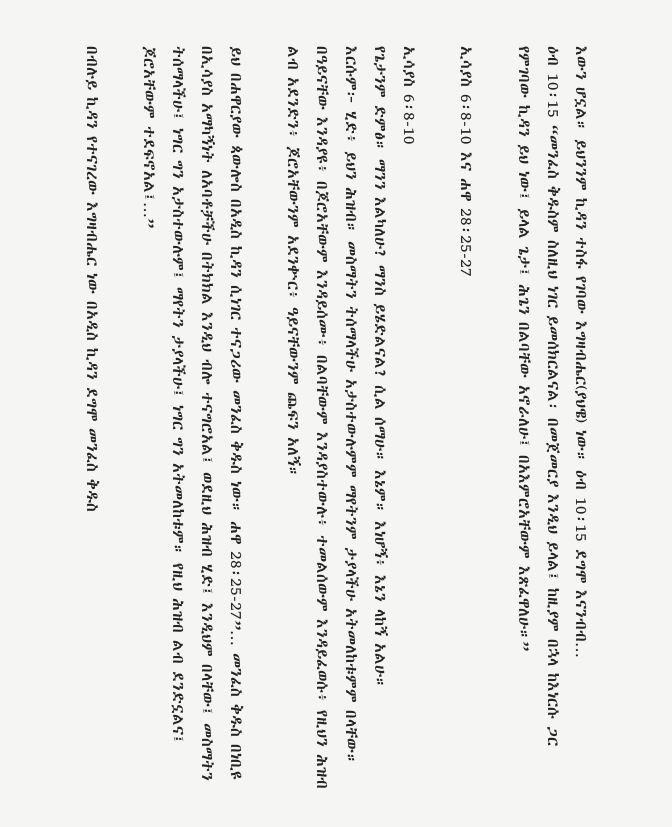እውን ሆኗል። ይህንንም ኪዳን ተስፋ የገባው እግዛብሔር(ያህዌ) ነው። ዕብ 10፡15 ደግሞ እናንብብ…
ዕብ 10፡15 “መንፈስ ቅዱስም ስለዚህ ነገር ይመሰክርልናል፡ በመጀመርያ እንዲህ ይላል፤ ከዚያም በኋላ ከእነርሱ ጋር የምገባው ኪዳን ይህ ነው፤ ይላል ጌታ፤ ሕጌን በልባቸው አኖራለሁ፤ በአእምሮአቸውም እጽፈዋለሁ።”

ኢሳያስ 6፡8-10 እና ሐዋ 28፡25-27

ኢሳያስ 6፡8-10
የጌታንም ድምፅ። ማንን እልካለሁ? ማንስ ይሄድልናል? ሲል ሰማሁ። እኔም። እነሆኝ፥ እኔን ላከኝ አልሁ።
እርሱም፦ ሂድ፥ ይህን ሕዝብ። መስማትን ትሰማላችሁ አታስተውሉምም ማየትንም ታያላችሁ አትመለከቱምም በላቸው።
በዓይናቸው እንዳያዩ፥ በጆሮአቸውም እንዳይሰሙ፥ በልባቸውም እንዳያስተውሉ፥ ተመልሰውም እንዳይፈወሱ፥ የዚህን ሕዝብ ልብ አደንድን፥ ጆሮአቸውንም አደንቍር፥ ዓይናቸውንም ጨፍን አለኝ።

ይህ በሐዋርያው ጳውሎስ በአዲስ ኪዳን ሲነገር ተናጋሪው መንፈስ ቅዱስ ነው። ሐዋ 28፡25-27”… መንፈስ ቅዱስ በነቢዩ በኢሳያስ አማካኝነት ለአባቶቻችሁ በትክክል እንዲህ ብሎ ተናግሮአል፤ ወደዚህ ሕዝብ ሂድ፤ እንዲህም በላቸው፤ መስማትን ትሰማላችሁ፤ ነግር ግን አታስተውሉም፤ ማየትን ታያላችሁ፤ ነግር ግን አትመለከቱም። የዚህ ሕዝብ ልብ ደንድኗልና፤ ጆሮአቸውም ተደፍኖአል፤…”

በብሉይ ኪዳን የተናገረው እግዛብሔር ነው በአዲስ ኪዳን ደግሞ መንፈስ ቅዱስ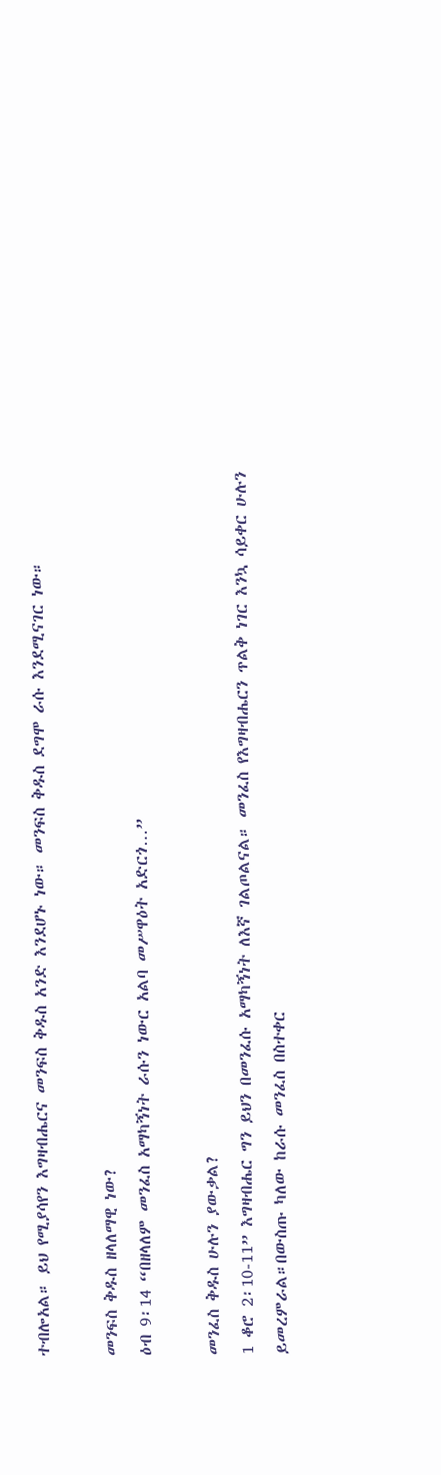ተብሎአል። ይህ የሚያሳየን እግዛብሔርና መንፍስ ቅዱስ አንድ እንደሆኑ ነው። መንፍስ ቅዱስ ደግሞ ራሱ እንደሚናገር ነው።

መንፍስ ቅዱስ ዘላለማዊ ነው?
ዕብ 9፡14 “በዘላለም መንፈስ አማካኝነት ራሱን ነውር አልባ መሥዋዕት አድርጎ…”

መንፈስ ቅዱስ ሁሉን ያውቃል?
1 ቆሮ 2፡10-11” እግዛብሔር ግን ይህን በመንፈሱ አማካኝነት ለእኛ ገልጦልናል። መንፈስ የእግዛብሔርን ጥልቅ ነገር እንኳ ሳይቀር ሁሉን ይመረምራል።በውስጡ ካለው ከራሱ መንፈስ በስተቀር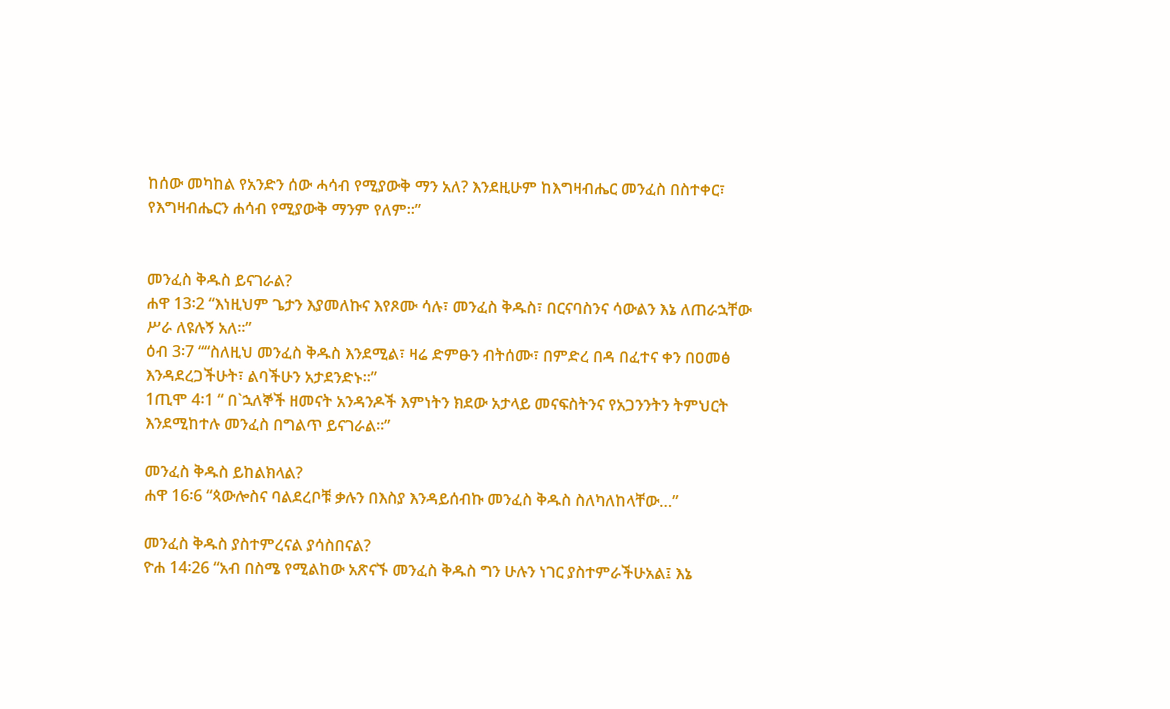ከሰው መካከል የአንድን ሰው ሓሳብ የሚያውቅ ማን አለ? እንደዚሁም ከእግዛብሔር መንፈስ በስተቀር፣ የእግዛብሔርን ሐሳብ የሚያውቅ ማንም የለም።”


መንፈስ ቅዱስ ይናገራል?
ሐዋ 13፡2 “እነዚህም ጌታን እያመለኩና እየጾሙ ሳሉ፣ መንፈስ ቅዱስ፣ በርናባስንና ሳውልን እኔ ለጠራኋቸው ሥራ ለዩሉኝ አለ።”
ዕብ 3፡7 ““ስለዚህ መንፈስ ቅዱስ እንደሚል፣ ዛሬ ድምፁን ብትሰሙ፣ በምድረ በዳ በፈተና ቀን በዐመፅ እንዳደረጋችሁት፣ ልባችሁን አታደንድኑ።”
1ጢሞ 4፡1 “ በ`ኋለኞች ዘመናት አንዳንዶች እምነትን ክደው አታላይ መናፍስትንና የአጋንንትን ትምህርት እንደሚከተሉ መንፈስ በግልጥ ይናገራል።”

መንፈስ ቅዱስ ይከልክላል?
ሐዋ 16፡6 “ጳውሎስና ባልደረቦቹ ቃሉን በእስያ እንዳይሰብኩ መንፈስ ቅዱስ ስለካለከላቸው…”

መንፈስ ቅዱስ ያስተምረናል ያሳስበናል?
ዮሐ 14፡26 “አብ በስሜ የሚልከው አጽናኙ መንፈስ ቅዱስ ግን ሁሉን ነገር ያስተምራችሁአል፤ እኔ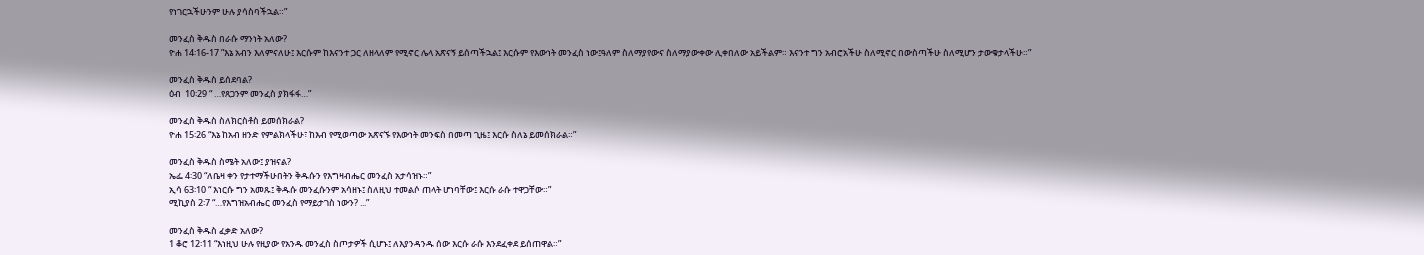የነገርኋችሁንም ሁሉ ያሳስባችኋል።”

መንፈስ ቅዱስ በራሱ ማንነት አለው?
ዮሐ 14፡16-17 ”እኔ አብን እለምናለሁ፤ እርሱም ከእናንተ ጋር ለዘላለም የሚኖር ሌላ አጽናኝ ይሰጣችኋል፤ እርሱም የእውነት መንፈስ ነው፤ዓለም ስለማያየውና ስለማያውቀው ሊቀበለው አይችልም። እናንተ ግን አብሮአችሁ ስለሚኖር በውስጣችሁ ስለሚሆን ታውቁታላችሁ።”

መንፈስ ቅዱስ ይሰደባል?
ዕብ  10፡29 “ …የጸጋንም መንፈስ ያክፋፋ…”

መንፈስ ቅዱስ ስለክርስቶስ ይመሰክራል?
ዮሐ 15፡26 “እኔ ከአብ ዘንድ የምልክላችሁ፣ ከእብ የሚወጣው አጽናኙ የእውነት መንፍስ በመጣ ጊዜ፤ እርሱ ስለኔ ይመሰክራል።”

መንፈስ ቅዱስ ስሜት አለው፤ ያዝናል?
ኤፌ 4፡30 “ለቤዛ ቀን የታተማችሁበትን ቅዱሱን የእግዛብሔር መንፈስ አታሳዝኑ።”
ኢሳ 63፡10 “ እነርሱ ግን አመጹ፤ ቅዱሱ መንፈሱንም አሳዘኑ፤ ስለዚህ ተመልሶ ጠላት ሆነባቸው፤ እርሱ ራሱ ተዋጋቸው።”
ሚኪያስ 2፡7 “…የእግዝአብሔር መንፈስ የማይታገስ ነውን? ...”

መንፈስ ቅዱስ ፈቃድ አለው?
1 ቆሮ 12፡11 “እነዚህ ሁሉ የዚያው የአንዱ መንፈስ ስጦታዎች ሲሆኑ፤ ለእያንዳንዱ ሰው እርሱ ራሱ እንደፈቀደ ይሰጠዋል።”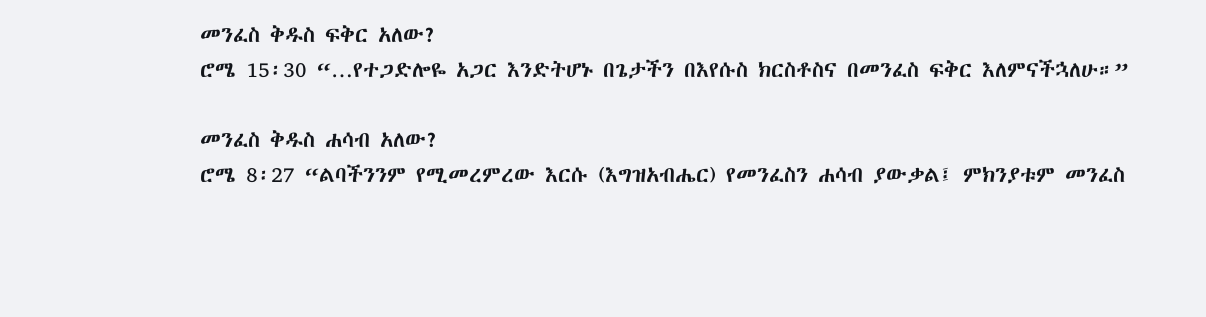መንፈስ ቅዱስ ፍቅር አለው?
ሮሜ 15፡30 “…የተጋድሎዬ አጋር እንድትሆኑ በጌታችን በእየሱስ ክርስቶስና በመንፈስ ፍቅር እለምናችኋለሁ።”

መንፈስ ቅዱስ ሐሳብ አለው?
ሮሜ 8፡27 “ልባችንንም የሚመረምረው እርሱ (እግዝአብሔር) የመንፈስን ሐሳብ ያውቃል፤ ምክንያቱም መንፈስ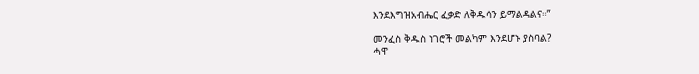እንደእግዝአብሔር ፈቃድ ለቅዱሳን ይማልዳልና።”

መንፈስ ቅዱስ ነገሮች መልካም እንደሆኑ ያስባል?
ሓዋ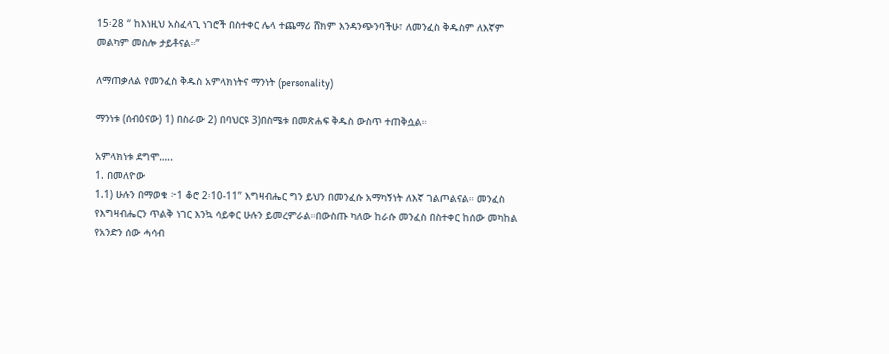15፡28 “ ከእነዚህ አስፈላጊ ነገሮች በስተቀር ሌላ ተጨማሪ ሸክም እንዳንጭንባችሁ፣ ለመንፈስ ቅዱስም ለእኛም መልካም መስሎ ታይቶናል።”

ለማጠቃለል የመንፈስ ቅዱስ አምላክነትና ማንነት (personality)

ማንነቱ (ሰብዕናው) 1) በስራው 2) በባህርዩ 3)በስሜቱ በመጽሐፍ ቅዱስ ውስጥ ተጠቅሷል።

አምላክነቱ ደግሞ…..
1. በመለዮው
1.1) ሁሉን በማወቁ ፦1 ቆሮ 2፡10-11” እግዛብሔር ግን ይህን በመንፈሱ አማካኝነት ለእኛ ገልጦልናል። መንፈስ የእግዛብሔርን ጥልቅ ነገር እንኳ ሳይቀር ሁሉን ይመረምራል።በውስጡ ካለው ከራሱ መንፈስ በስተቀር ከሰው መካከል የአንድን ሰው ሓሳብ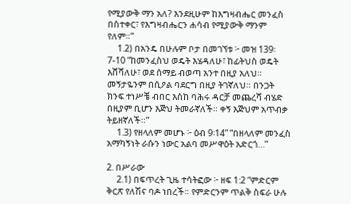የሚያውቅ ማን አለ? እንደዚሁም ከእግዛብሔር መንፈስ በስተቀር፣ የእግዛብሔርን ሐሳብ የሚያውቅ ማንም የለም።”
     1.2) በአንዴ በሁሉም ቦታ በመገኘቱ ፦ መዝ 139፡7-10 “ከመንፈስህ ወዴት እሄዳለሁ፣ ከፊትህስ ወዴት እሸሻለሁ፣ ወደ ሰማይ ብወጣ አንተ በዚያ አለህ። መኝታዬንም በሲዖል ባደርግ በዚያ ትገኛለህ። በንጋት ክንፍ ተነሥቼ ብበር እስከ ባሕሩ ዳርቻ መጨረሻ ብሄድ በዚያም ቢሆን እጅህ ትመራኛለች። ቀኝ እጅህም አጥብቃ ትይዘኛለች።”
     1.3) የዘላለም መሆኑ ፦ ዕብ 9፡14” “በዘላለም መንፈስ አማካኝነት ራሱን ነውር አልባ መሥዋዕት አድርጎ…”

2. በሥራው
     2.1) በፍጥረት ጊዜ ተሳትፎው ፦ ዘፍ 1:2 “ምድርም ቅርጽ የለሽና ባዶ ነበረች። የምድርንም ጥልቅ ስፍራ ሁሉ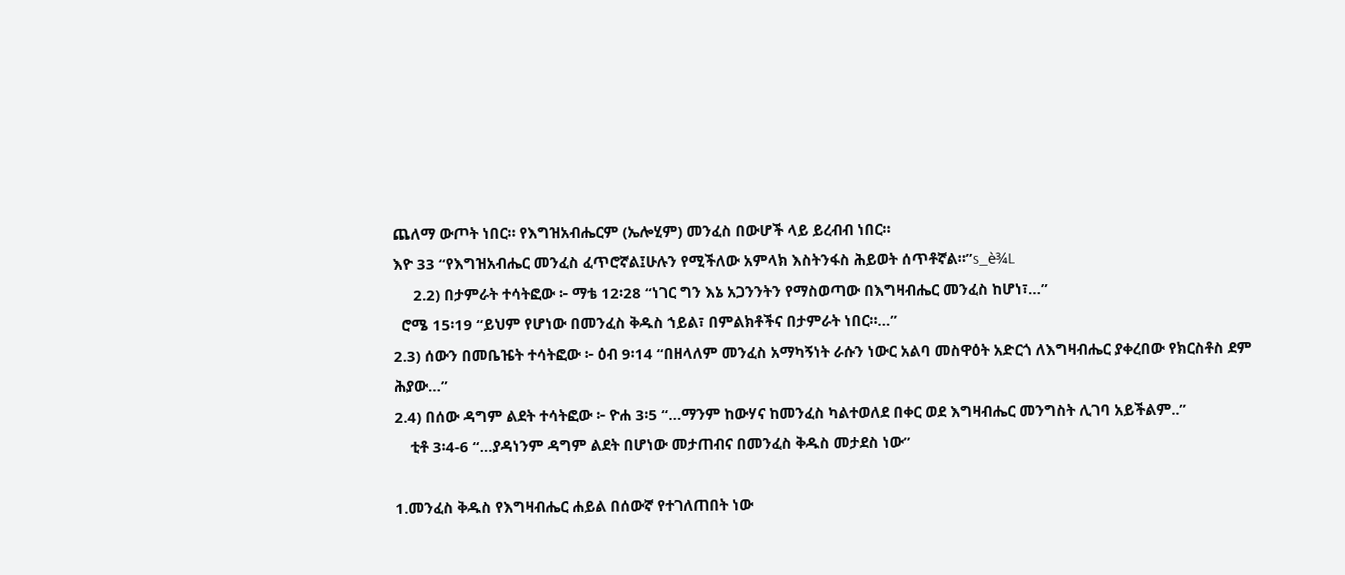ጨለማ ውጦት ነበር። የእግዝአብሔርም (ኤሎሂም) መንፈስ በውሆች ላይ ይረብብ ነበር።
እዮ 33 “የእግዝአብሔር መንፈስ ፈጥሮኛል፤ሁሉን የሚችለው አምላክ እስትንፋስ ሕይወት ሰጥቶኛል።”s_è¾L
     2.2) በታምራት ተሳትፎው ፦ ማቴ 12፡28 “ነገር ግን እኔ አጋንንትን የማስወጣው በእግዛብሔር መንፈስ ከሆነ፣…”
  ሮሜ 15፡19 “ይህም የሆነው በመንፈስ ቅዱስ ኀይል፣ በምልክቶችና በታምራት ነበር።…”
2.3) ሰውን በመቤዤት ተሳትፎው ፦ ዕብ 9፡14 “በዘላለም መንፈስ አማካኝነት ራሱን ነውር አልባ መስዋዕት አድርጎ ለእግዛብሔር ያቀረበው የክርስቶስ ደም ሕያው…”
2.4) በሰው ዳግም ልደት ተሳትፎው ፦ ዮሐ 3፡5 “…ማንም ከውሃና ከመንፈስ ካልተወለደ በቀር ወደ እግዛብሔር መንግስት ሊገባ አይችልም..”
    ቲቶ 3፡4-6 “…ያዳነንም ዳግም ልደት በሆነው መታጠብና በመንፈስ ቅዱስ መታደስ ነው”

1.መንፈስ ቅዱስ የእግዛብሔር ሐይል በሰውኛ የተገለጠበት ነው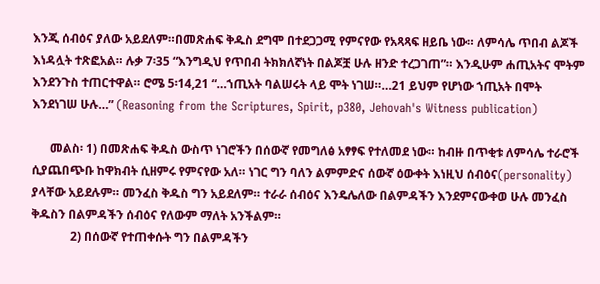እንጂ ሰብዕና ያለው አይደለም።በመጽሐፍ ቅዱስ ደግሞ በተደጋጋሚ የምናየው የአጻጻፍ ዘይቤ ነው። ለምሳሌ ጥበብ ልጆች እነዳሏት ተጽፎአል። ሉቃ 7፡35 “እንግዲህ የጥበብ ትክክለኛነት በልጆቿ ሁሉ ዘንድ ተረጋገጠ”። እንዲሁም ሐጢአትና ሞትም እንደንጉስ ተጠርተዋል። ሮሜ 5፡14,21 “…ኀጢአት ባልሠሩት ላይ ሞት ነገሠ።…21 ይህም የሆነው ኀጢአት በሞት እንደነገሠ ሁሉ…” (Reasoning from the Scriptures, Spirit, p380, Jehovah's Witness publication)

      መልስ፡ 1) በመጽሐፍ ቅዱስ ውስጥ ነገሮችን በሰውኛ የመግለፅ አፃፃፍ የተለመደ ነው። ከብዙ በጥቂቱ ለምሳሌ ተራሮች ሲያጨበጭቡ ከዋክብት ሲዘምሩ የምናየው አለ። ነገር ግን ባለን ልምምድና ሰውኛ ዕውቀት እነዚህ ሰብዕና(personality) ያላቸው አይደሉም። መንፈስ ቅዱስ ግን አይደለም። ተራራ ሰብዕና እንዴሌለው በልምዳችን እንደምናውቀወ ሁሉ መንፈስ ቅዱስን በልምዳችን ሰብዕና የለውም ማለት አንችልም።
             2) በሰውኛ የተጠቀሱት ግን በልምዳችን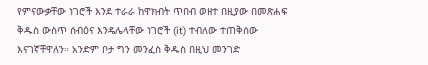የምናውቃቸው ነገሮች እንደ ተራራ ከዋክብት ጥበብ ወዘተ በዚያው በመጽሐፍ ቅዱስ ውስጥ ሰብዕና እንዴሌላቸው ነገሮች (it) ተብለው ተጠቅሰው እናገኛቸዋለን። አንድም ቦታ ግን መንፈስ ቅዱስ በዚህ መንገድ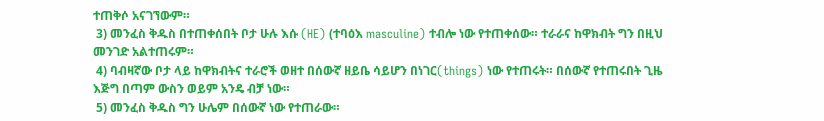ተጠቅሶ አናገኘውም።
 3) መንፈስ ቅዱስ በተጠቀሰበት ቦታ ሁሉ እሱ (HE) (ተባዕእ masculine) ተብሎ ነው የተጠቀሰው። ተራራና ከዋክብት ግን በዚህ መንገድ አልተጠሩም።
 4) ባብዛኛው ቦታ ላይ ከዋክብትና ተራሮች ወዘተ በሰውኛ ዘይቤ ሳይሆን በነገር(things) ነው የተጠሩት። በሰውኛ የተጠሩበት ጊዜ እጅግ በጣም ውስን ወይም አንዴ ብቻ ነው።
 5) መንፈስ ቅዱስ ግን ሁሌም በሰውኛ ነው የተጠራው።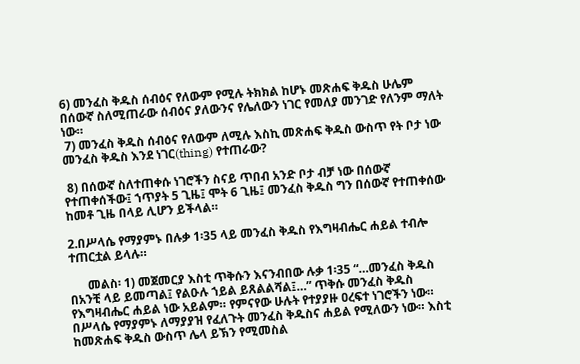6) መንፈስ ቅዱስ ሰብዕና የለውም የሚሉ ትክክል ከሆኑ መጽሐፍ ቅዱስ ሁሌም በሰውኛ ስለሚጠራው ሰብዕና ያለውንና የሌለውን ነገር የመለያ መንገድ የለንም ማለት ነው።
 7) መንፈስ ቅዱስ ሰብዕና የለውም ለሚሉ እስኪ መጽሐፍ ቅዱስ ውስጥ የት ቦታ ነው መንፈስ ቅዱስ እንደ ነገር(thing) የተጠራው?

 8) በሰውኛ ስለተጠቀሱ ነገሮችን ስናይ ጥበብ አንድ ቦታ ብቻ ነው በሰውኛ የተጠቀሰችው፤ ኀጥያት 5 ጊዜ፤ ሞት 6 ጊዜ፤ መንፈስ ቅዱስ ግን በሰውኛ የተጠቀሰው ከመቶ ጊዜ በላይ ሊሆን ይችላል።

2.በሥላሴ የማያምኑ በሉቃ 1፡35 ላይ መንፈስ ቅዱስ የእግዛብሔር ሐይል ተብሎ ተጠርቷል ይላሉ።

      መልስ፡ 1) መጀመርያ እስቲ ጥቅሱን እናንብበው ሉቃ 1፡35 “…መንፈስ ቅዱስ በአንቺ ላይ ይመጣል፤ የልዑሉ ኀይል ይጸልልሻል፤…” ጥቅሱ መንፈስ ቅዱስ የእግዛብሔር ሐይል ነው አይልም። የምናየው ሁሉት የተያያዙ ዐረፍተ ነገሮችን ነው። በሥላሴ የማያምኑ ለማያያዝ የፈለጉት መንፈስ ቅዱስና ሐይል የሚለውን ነው። እስቲ ከመጽሐፍ ቅዱስ ውስጥ ሌላ ይኽን የሚመስል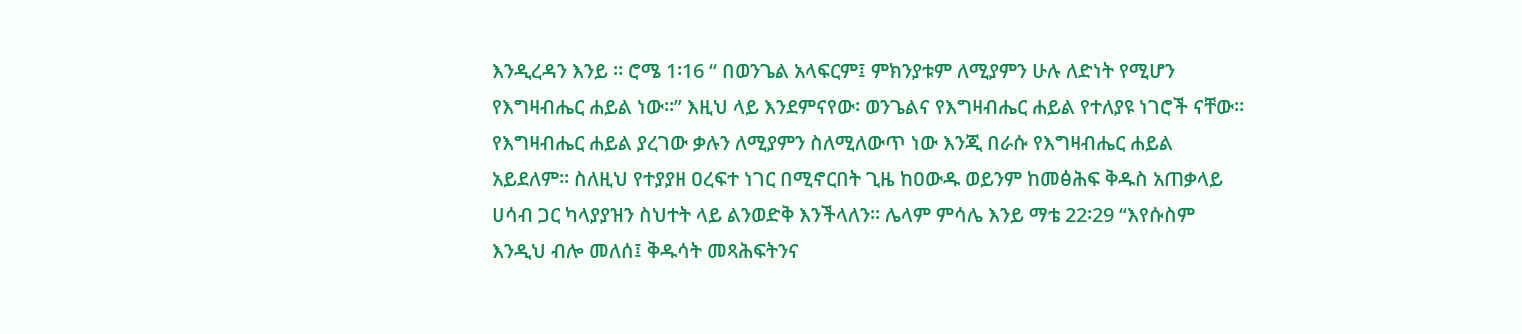እንዲረዳን እንይ ። ሮሜ 1፡16 “ በወንጌል አላፍርም፤ ምክንያቱም ለሚያምን ሁሉ ለድነት የሚሆን የእግዛብሔር ሐይል ነው።” እዚህ ላይ እንደምናየው፡ ወንጌልና የእግዛብሔር ሐይል የተለያዩ ነገሮች ናቸው። የእግዛብሔር ሐይል ያረገው ቃሉን ለሚያምን ስለሚለውጥ ነው እንጂ በራሱ የእግዛብሔር ሐይል አይደለም። ስለዚህ የተያያዘ ዐረፍተ ነገር በሚኖርበት ጊዜ ከዐውዱ ወይንም ከመፅሕፍ ቅዱስ አጠቃላይ ሀሳብ ጋር ካላያያዝን ስህተት ላይ ልንወድቅ እንችላለን። ሌላም ምሳሌ እንይ ማቴ 22፡29 “እየሱስም እንዲህ ብሎ መለሰ፤ ቅዱሳት መጻሕፍትንና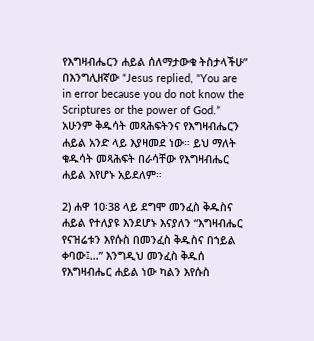የእግዛብሔርን ሐይል ሰለማታውቁ ትስታላችሁ” በእንግሊዘኛው “Jesus replied, "You are in error because you do not know the Scriptures or the power of God.” አሁንም ቅዱሳት መጻሕፍትንና የእግዛብሔርን ሐይል አንድ ላይ እያዛመደ ነው። ይህ ማለት ቁዱሳት መጻሕፍት በራሳቸው የእግዛብሔር ሐይል እየሆኑ አይደለም።

2) ሐዋ 10፡38 ላይ ደግሞ መንፈስ ቅዱስና ሐይል የተለያዩ እንደሆኑ እናያለን “እግዛብሔር የናዝሬቱን እየሱስ በመንፈስ ቅዱስና በኀይል ቀባው፤…” እንግዲህ መንፈስ ቅዱሰ የእግዛብሔር ሐይል ነው ካልን እየሱስ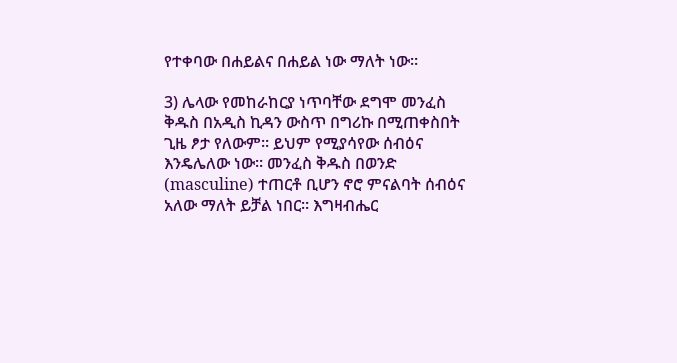የተቀባው በሐይልና በሐይል ነው ማለት ነው።

3) ሌላው የመከራከርያ ነጥባቸው ደግሞ መንፈስ ቅዱስ በአዲስ ኪዳን ውስጥ በግሪኩ በሚጠቀስበት ጊዜ ፆታ የለውም። ይህም የሚያሳየው ሰብዕና እንዴሌለው ነው። መንፈስ ቅዱስ በወንድ (masculine) ተጠርቶ ቢሆን ኖሮ ምናልባት ሰብዕና አለው ማለት ይቻል ነበር። እግዛብሔር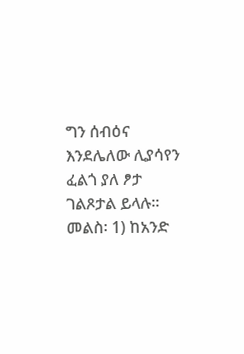ግን ሰብዕና እንደሌለው ሊያሳየን ፈልጎ ያለ ፆታ ገልጾታል ይላሉ።
መልስ፡ 1) ከአንድ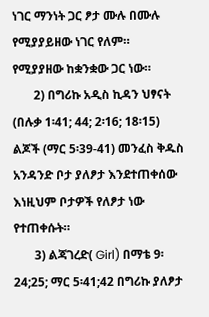ነገር ማንነት ጋር ፆታ ሙሉ በሙሉ የሚያያይዘው ነገር የለም። የሚያያዘው ከቋንቋው ጋር ነው።
       2) በግሪኩ አዲስ ኪዳን ህፃናት (በሉቃ 1፡41; 44; 2፡16; 18፡15) ልጆች (ማር 5፡39-41) መንፈስ ቅዱስ አንዳንድ ቦታ ያለፆታ እንደተጠቀሰው እነዚህም ቦታዎች የለፆታ ነው የተጠቀሱት።
       3) ልጃገረድ( Girl) በማቴ 9፡24;25; ማር 5፡41;42 በግሪኩ ያለፆታ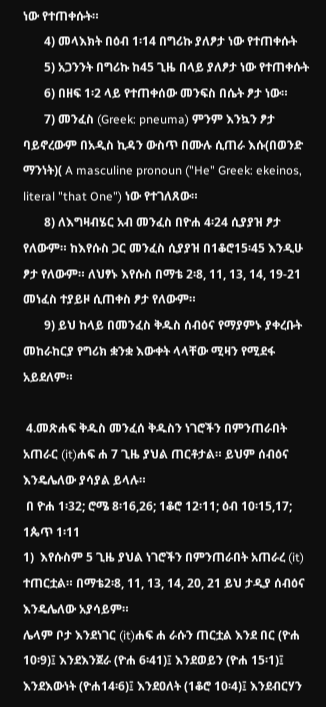ነው የተጠቀሱት።
       4) መላእክት በዕብ 1፡14 በግሪኩ ያለፆታ ነው የተጠቀሱት
       5) አጋንንት በግሪኩ ከ45 ጊዜ በላይ ያለፆታ ነው የተጠቀሱት
       6) በዘፍ 1፡2 ላይ የተጠቀሰው መንፍስ በሴት ፆታ ነው።
       7) መንፈስ (Greek: pneuma) ምንም እንኳን ፆታ ባይኖረውም በአዲስ ኪዳን ውስጥ በሙሉ ሲጠራ እሱ(በወንድ ማንነት)( A masculine pronoun ("He" Greek: ekeinos, literal "that One") ነው የተገለጸው።
       8) ለእግዛብሄር አብ መንፈስ በዮሐ 4፡24 ሲያያዝ ፆታ የለውም። ከእየሱስ ጋር መንፈስ ሲያያዝ በ1ቆሮ15፡45 እንዲሁ ፆታ የለውም። ለህፃኑ እየሱስ በማቴ 2፡8, 11, 13, 14, 19-21 መነፈስ ተያይዞ ሲጠቀስ ፆታ የለውም።
       9) ይህ ከላይ በመንፈስ ቅዱስ ሰብዕና የማያምኑ ያቀረቡት መከራከርያ የግሪክ ቋንቋ እውቀት ላላቸው ሚዛን የሚደፋ አይደለም።

 4.መጽሐፍ ቅዱስ መንፈሰ ቅዱስን ነገሮችን በምንጠራበት አጠራር (it)ሐፍ ሐ 7 ጊዜ ያህል ጠርቶታል። ይህም ሰብዕና እንዴሌለው ያሳያል ይላሉ።
 በ ዮሐ 1፡32; ሮሜ 8፡16,26; 1ቆሮ 12፡11; ዕብ 10፡15,17; 1ጴጥ 1፡11
1)  እየሱስም 5 ጊዜ ያህል ነገሮችን በምንጠራበት አጠራረ (it) ተጠርቷል። በማቴ2፡8, 11, 13, 14, 20, 21 ይህ ታዲያ ሰብዕና እንዴሌለው አያሳይም።
ሌላም ቦታ እንደነገር (it)ሐፍ ሐ ራሱን ጠርቷል እንደ በር (ዮሐ 10፡9)፤ እንደእንጀራ (ዮሐ 6፡41)፤ እንደወይን (ዮሐ 15፡1)፤ እንደእውነት (ዮሐ14፡6)፤ እንደዐለት (1ቆሮ 10፡4)፤ እንደብርሃን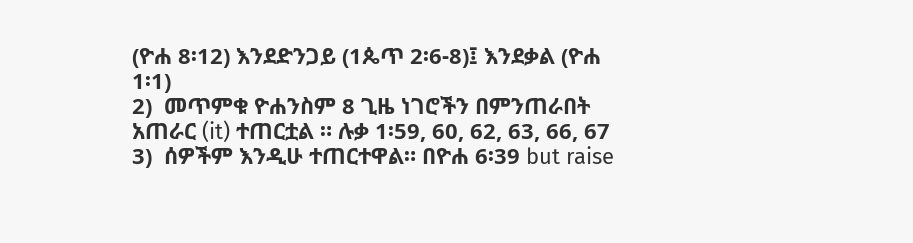(ዮሐ 8፡12) እንደድንጋይ (1ጴጥ 2፡6-8)፤ እንደቃል (ዮሐ 1፡1)
2)  መጥምቁ ዮሐንስም 8 ጊዜ ነገሮችን በምንጠራበት አጠራር (it) ተጠርቷል ። ሉቃ 1፡59, 60, 62, 63, 66, 67
3)  ሰዎችም እንዲሁ ተጠርተዋል። በዮሐ 6፡39 but raise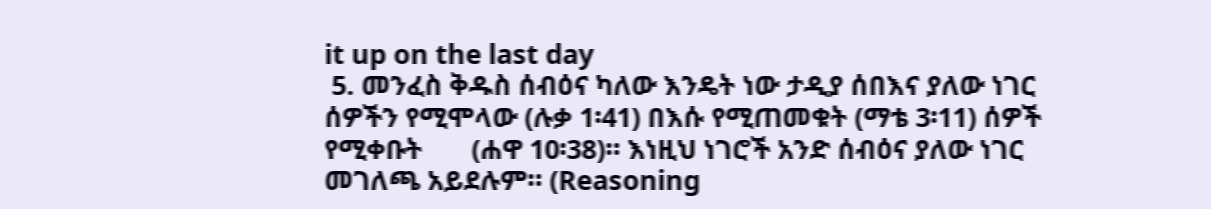it up on the last day
 5. መንፈስ ቅዱስ ሰብዕና ካለው እንዴት ነው ታዲያ ሰበእና ያለው ነገር ሰዎችን የሚሞላው (ሉቃ 1፡41) በእሱ የሚጠመቁት (ማቴ 3፡11) ሰዎች የሚቀቡት       (ሐዋ 10፡38)። እነዚህ ነገሮች አንድ ሰብዕና ያለው ነገር መገለጫ አይደሉም። (Reasoning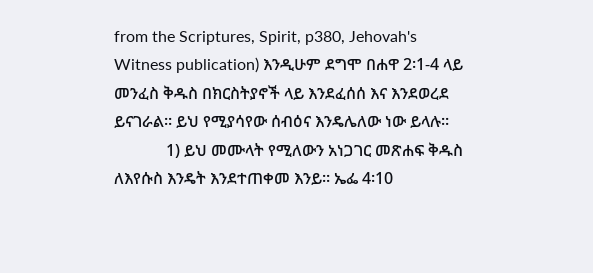from the Scriptures, Spirit, p380, Jehovah's Witness publication) እንዲሁም ደግሞ በሐዋ 2፡1-4 ላይ መንፈስ ቅዱስ በክርስትያኖች ላይ እንደፈሰሰ እና እንደወረደ ይናገራል። ይህ የሚያሳየው ሰብዕና እንዴሌለው ነው ይላሉ።
             1) ይህ መሙላት የሚለውን አነጋገር መጽሐፍ ቅዱስ ለእየሱስ እንዴት እንደተጠቀመ እንይ። ኤፌ 4፡10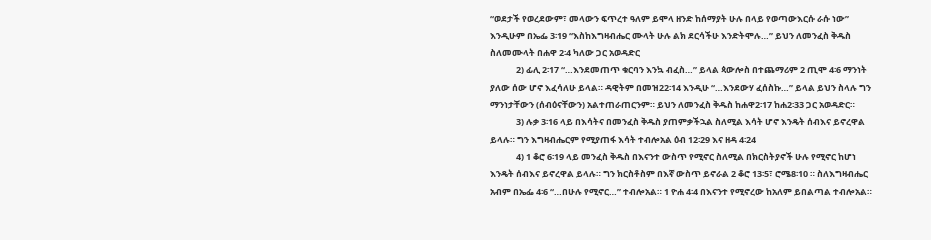“ወደታች የወረደውም፣ መላውን ፍጥረተ ዓለም ይሞላ ዘንድ ከሰማያት ሁሉ በላይ የወጣውእርሱ ራሱ ነው” እንዲሁም በኤፌ 3፡19 “እስከእግዛብሔር ሙላት ሁሉ ልክ ደርሳችሁ እንድትሞሉ…” ይህን ለመንፈስ ቅዱስ ስለመሙላት በሐዋ 2፡4 ካለው ጋር አወዳድር
             2) ፊሊ 2፡17 “…እንደመጠጥ ቁርባን እንኳ ብፈስ…” ይላል ጳውሎስ በተጨማሪም 2 ጢሞ 4፡6 ማንነት ያለው ሰው ሆኖ እፈሳለሁ ይላል። ዳዊትም በመዝ22፡14 እንዲሁ “…እንደውሃ ፈሰስኩ…” ይላል ይህን ስላሉ ግን ማንነታቸውን (ሰብዕናቸውን) አልተጠራጠርንም። ይህን ለመንፈስ ቅዱስ ከሐዋ2፡17 ከሐ2፡33 ጋር አወዳድር።
             3) ሉቃ 3፡16 ላይ በእሳትና በመንፈስ ቅዱስ ያጠምቃችኋል ስለሚል እሳት ሆኖ እንዴት ሰብእና ይኖረዋል ይላሉ። ግን እግዛብሔርም የሚያጠፋ እሳት ተብሎአል ዕብ 12፡29 እና ዘዳ 4፡24
             4) 1 ቆሮ 6፡19 ላይ መንፈስ ቅዱስ በእናንተ ውስጥ የሚኖር ስለሚል በክርስትያኖች ሁሉ የሚኖር ከሆነ እንዴት ሰብእና ይኖረዋል ይላሉ። ግን ክርስቶስም በእኛ ውስጥ ይኖራል 2 ቆሮ 13፡5፣ ሮሜ8፡10 ። ስለእግዛብሔር አብም በኤፌ 4፡6 “…በሁሉ የሚኖር…” ተብሎአል። 1 ዮሐ 4፡4 በእናንተ የሚኖረው ከአለም ይበልጣል ተብሎአል።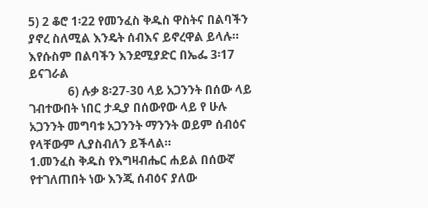5) 2 ቆሮ 1፡22 የመንፈስ ቅዱስ ዋስትና በልባችን ያኖረ ስለሚል እንዴት ሰብእና ይኖረዋል ይላሉ። እየሱስም በልባችን እንደሚያድር በኤፌ 3፡17 ይናገራል
             6) ሉቃ 8፡27-30 ላይ አጋንንት በሰው ላይ ገብተውበት ነበር ታዲያ በሰውየው ላይ የ ሁሉ አጋንንት መግባቱ አጋንንት ማንንት ወይም ሰብዕና የላቸውም ሊያስብለን ይችላል።
1.መንፈስ ቅዱስ የእግዛብሔር ሐይል በሰውኛ የተገለጠበት ነው እንጂ ሰብዕና ያለው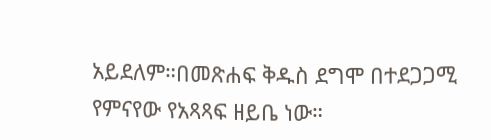አይደለም።በመጽሐፍ ቅዱስ ደግሞ በተደጋጋሚ የምናየው የአጻጻፍ ዘይቤ ነው።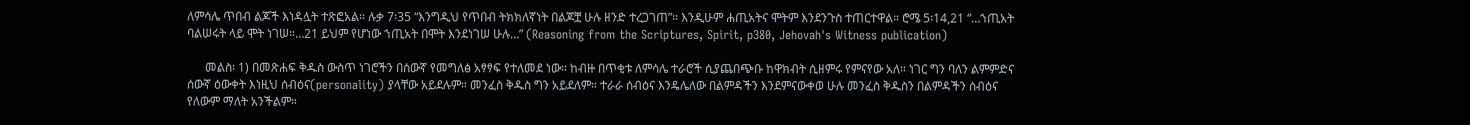ለምሳሌ ጥበብ ልጆች እነዳሏት ተጽፎአል። ሉቃ 7፡35 “እንግዲህ የጥበብ ትክክለኛነት በልጆቿ ሁሉ ዘንድ ተረጋገጠ”። እንዲሁም ሐጢአትና ሞትም እንደንጉስ ተጠርተዋል። ሮሜ 5፡14,21 “…ኀጢአት ባልሠሩት ላይ ሞት ነገሠ።…21 ይህም የሆነው ኀጢአት በሞት እንደነገሠ ሁሉ…” (Reasoning from the Scriptures, Spirit, p380, Jehovah's Witness publication)

      መልስ፡ 1) በመጽሐፍ ቅዱስ ውስጥ ነገሮችን በሰውኛ የመግለፅ አፃፃፍ የተለመደ ነው። ከብዙ በጥቂቱ ለምሳሌ ተራሮች ሲያጨበጭቡ ከዋክብት ሲዘምሩ የምናየው አለ። ነገር ግን ባለን ልምምድና ሰውኛ ዕውቀት እነዚህ ሰብዕና(personality) ያላቸው አይደሉም። መንፈስ ቅዱስ ግን አይደለም። ተራራ ሰብዕና እንዴሌለው በልምዳችን እንደምናውቀወ ሁሉ መንፈስ ቅዱስን በልምዳችን ሰብዕና የለውም ማለት አንችልም።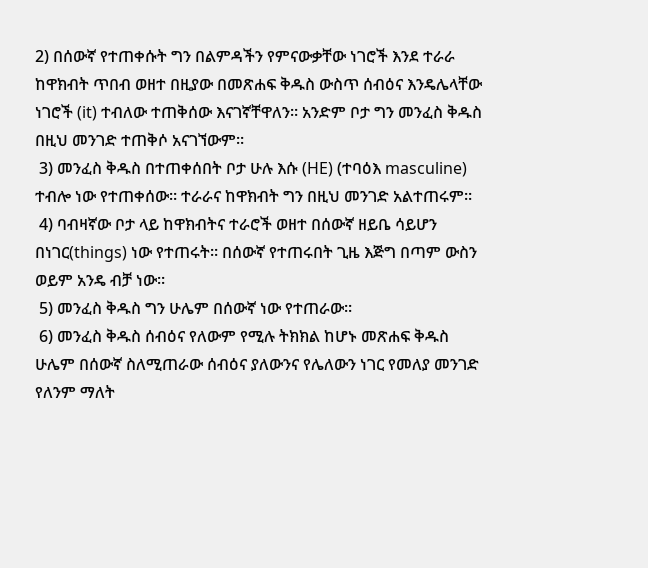2) በሰውኛ የተጠቀሱት ግን በልምዳችን የምናውቃቸው ነገሮች እንደ ተራራ ከዋክብት ጥበብ ወዘተ በዚያው በመጽሐፍ ቅዱስ ውስጥ ሰብዕና እንዴሌላቸው ነገሮች (it) ተብለው ተጠቅሰው እናገኛቸዋለን። አንድም ቦታ ግን መንፈስ ቅዱስ በዚህ መንገድ ተጠቅሶ አናገኘውም።
 3) መንፈስ ቅዱስ በተጠቀሰበት ቦታ ሁሉ እሱ (HE) (ተባዕእ masculine) ተብሎ ነው የተጠቀሰው። ተራራና ከዋክብት ግን በዚህ መንገድ አልተጠሩም።
 4) ባብዛኛው ቦታ ላይ ከዋክብትና ተራሮች ወዘተ በሰውኛ ዘይቤ ሳይሆን በነገር(things) ነው የተጠሩት። በሰውኛ የተጠሩበት ጊዜ እጅግ በጣም ውስን ወይም አንዴ ብቻ ነው።
 5) መንፈስ ቅዱስ ግን ሁሌም በሰውኛ ነው የተጠራው።
 6) መንፈስ ቅዱስ ሰብዕና የለውም የሚሉ ትክክል ከሆኑ መጽሐፍ ቅዱስ ሁሌም በሰውኛ ስለሚጠራው ሰብዕና ያለውንና የሌለውን ነገር የመለያ መንገድ የለንም ማለት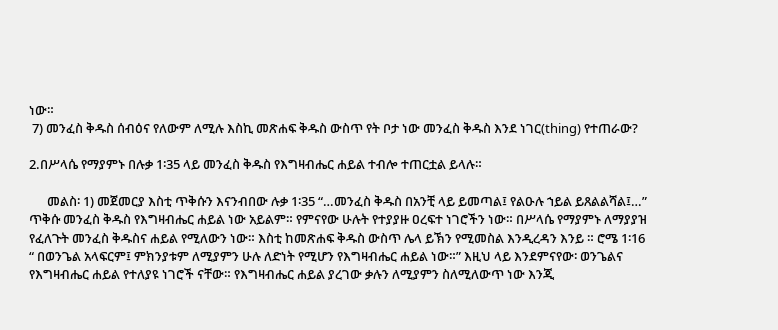ነው።
 7) መንፈስ ቅዱስ ሰብዕና የለውም ለሚሉ እስኪ መጽሐፍ ቅዱስ ውስጥ የት ቦታ ነው መንፈስ ቅዱስ እንደ ነገር(thing) የተጠራው?

2.በሥላሴ የማያምኑ በሉቃ 1፡35 ላይ መንፈስ ቅዱስ የእግዛብሔር ሐይል ተብሎ ተጠርቷል ይላሉ።

      መልስ፡ 1) መጀመርያ እስቲ ጥቅሱን እናንብበው ሉቃ 1፡35 “…መንፈስ ቅዱስ በአንቺ ላይ ይመጣል፤ የልዑሉ ኀይል ይጸልልሻል፤…” ጥቅሱ መንፈስ ቅዱስ የእግዛብሔር ሐይል ነው አይልም። የምናየው ሁሉት የተያያዙ ዐረፍተ ነገሮችን ነው። በሥላሴ የማያምኑ ለማያያዝ የፈለጉት መንፈስ ቅዱስና ሐይል የሚለውን ነው። እስቲ ከመጽሐፍ ቅዱስ ውስጥ ሌላ ይኽን የሚመስል እንዲረዳን እንይ ። ሮሜ 1፡16 “ በወንጌል አላፍርም፤ ምክንያቱም ለሚያምን ሁሉ ለድነት የሚሆን የእግዛብሔር ሐይል ነው።” እዚህ ላይ እንደምናየው፡ ወንጌልና የእግዛብሔር ሐይል የተለያዩ ነገሮች ናቸው። የእግዛብሔር ሐይል ያረገው ቃሉን ለሚያምን ስለሚለውጥ ነው እንጂ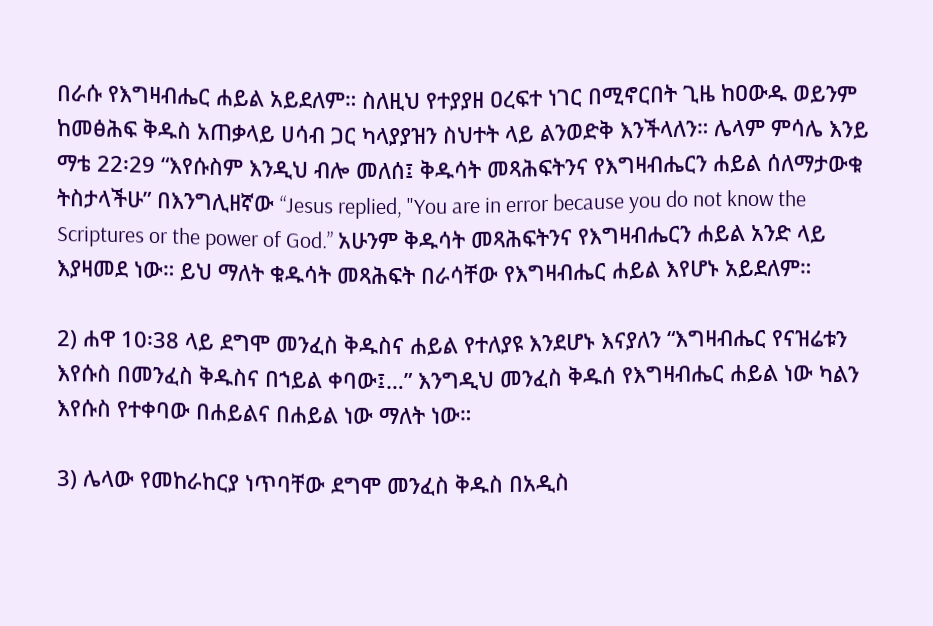በራሱ የእግዛብሔር ሐይል አይደለም። ስለዚህ የተያያዘ ዐረፍተ ነገር በሚኖርበት ጊዜ ከዐውዱ ወይንም ከመፅሕፍ ቅዱስ አጠቃላይ ሀሳብ ጋር ካላያያዝን ስህተት ላይ ልንወድቅ እንችላለን። ሌላም ምሳሌ እንይ ማቴ 22፡29 “እየሱስም እንዲህ ብሎ መለሰ፤ ቅዱሳት መጻሕፍትንና የእግዛብሔርን ሐይል ሰለማታውቁ ትስታላችሁ” በእንግሊዘኛው “Jesus replied, "You are in error because you do not know the Scriptures or the power of God.” አሁንም ቅዱሳት መጻሕፍትንና የእግዛብሔርን ሐይል አንድ ላይ እያዛመደ ነው። ይህ ማለት ቁዱሳት መጻሕፍት በራሳቸው የእግዛብሔር ሐይል እየሆኑ አይደለም።

2) ሐዋ 10፡38 ላይ ደግሞ መንፈስ ቅዱስና ሐይል የተለያዩ እንደሆኑ እናያለን “እግዛብሔር የናዝሬቱን እየሱስ በመንፈስ ቅዱስና በኀይል ቀባው፤…” እንግዲህ መንፈስ ቅዱሰ የእግዛብሔር ሐይል ነው ካልን እየሱስ የተቀባው በሐይልና በሐይል ነው ማለት ነው።

3) ሌላው የመከራከርያ ነጥባቸው ደግሞ መንፈስ ቅዱስ በአዲስ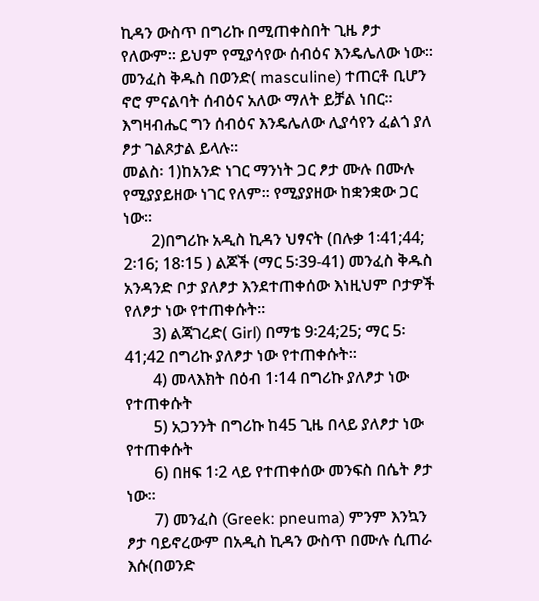ኪዳን ውስጥ በግሪኩ በሚጠቀስበት ጊዜ ፆታ የለውም። ይህም የሚያሳየው ሰብዕና እንዴሌለው ነው። መንፈስ ቅዱስ በወንድ( masculine) ተጠርቶ ቢሆን ኖሮ ምናልባት ሰብዕና አለው ማለት ይቻል ነበር። እግዛብሔር ግን ሰብዕና እንዴሌለው ሊያሳየን ፈልጎ ያለ ፆታ ገልጾታል ይላሉ።
መልስ፡ 1)ከአንድ ነገር ማንነት ጋር ፆታ ሙሉ በሙሉ የሚያያይዘው ነገር የለም። የሚያያዘው ከቋንቋው ጋር ነው።
       2)በግሪኩ አዲስ ኪዳን ህፃናት (በሉቃ 1፡41;44; 2፡16; 18፡15 ) ልጆች (ማር 5፡39-41) መንፈስ ቅዱስ አንዳንድ ቦታ ያለፆታ እንደተጠቀሰው እነዚህም ቦታዎች የለፆታ ነው የተጠቀሱት።
       3) ልጃገረድ( Girl) በማቴ 9፡24;25; ማር 5፡41;42 በግሪኩ ያለፆታ ነው የተጠቀሱት።
       4) መላእክት በዕብ 1፡14 በግሪኩ ያለፆታ ነው የተጠቀሱት
       5) አጋንንት በግሪኩ ከ45 ጊዜ በላይ ያለፆታ ነው የተጠቀሱት
       6) በዘፍ 1፡2 ላይ የተጠቀሰው መንፍስ በሴት ፆታ ነው።
       7) መንፈስ (Greek: pneuma) ምንም እንኳን ፆታ ባይኖረውም በአዲስ ኪዳን ውስጥ በሙሉ ሲጠራ እሱ(በወንድ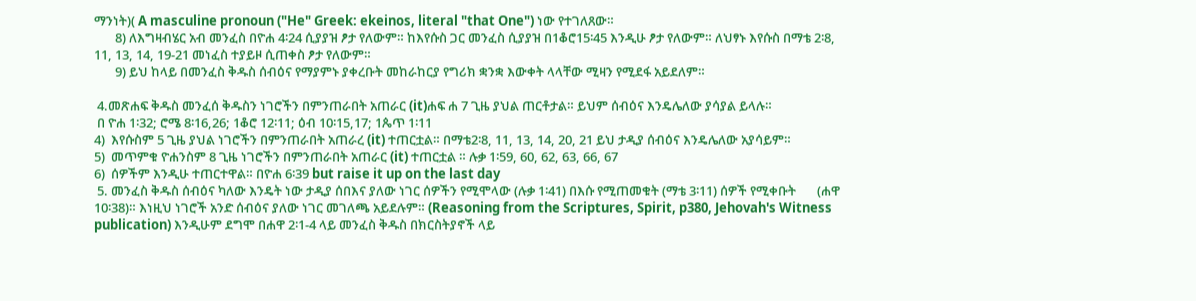ማንነት)( A masculine pronoun ("He" Greek: ekeinos, literal "that One") ነው የተገለጸው።
       8) ለእግዛብሄር አብ መንፈስ በዮሐ 4፡24 ሲያያዝ ፆታ የለውም። ከእየሱስ ጋር መንፈስ ሲያያዝ በ1ቆሮ15፡45 እንዲሁ ፆታ የለውም። ለህፃኑ እየሱስ በማቴ 2፡8, 11, 13, 14, 19-21 መነፈስ ተያይዞ ሲጠቀስ ፆታ የለውም።
       9) ይህ ከላይ በመንፈስ ቅዱስ ሰብዕና የማያምኑ ያቀረቡት መከራከርያ የግሪክ ቋንቋ እውቀት ላላቸው ሚዛን የሚደፋ አይደለም።

 4.መጽሐፍ ቅዱስ መንፈሰ ቅዱስን ነገሮችን በምንጠራበት አጠራር (it)ሐፍ ሐ 7 ጊዜ ያህል ጠርቶታል። ይህም ሰብዕና እንዴሌለው ያሳያል ይላሉ።
 በ ዮሐ 1፡32; ሮሜ 8፡16,26; 1ቆሮ 12፡11; ዕብ 10፡15,17; 1ጴጥ 1፡11
4)  እየሱስም 5 ጊዜ ያህል ነገሮችን በምንጠራበት አጠራረ (it) ተጠርቷል። በማቴ2፡8, 11, 13, 14, 20, 21 ይህ ታዲያ ሰብዕና እንዴሌለው አያሳይም።
5)  መጥምቁ ዮሐንስም 8 ጊዜ ነገሮችን በምንጠራበት አጠራር (it) ተጠርቷል ። ሉቃ 1፡59, 60, 62, 63, 66, 67
6)  ሰዎችም እንዲሁ ተጠርተዋል። በዮሐ 6፡39 but raise it up on the last day
 5. መንፈስ ቅዱስ ሰብዕና ካለው እንዴት ነው ታዲያ ሰበእና ያለው ነገር ሰዎችን የሚሞላው (ሉቃ 1፡41) በእሱ የሚጠመቁት (ማቴ 3፡11) ሰዎች የሚቀቡት       (ሐዋ 10፡38)። እነዚህ ነገሮች አንድ ሰብዕና ያለው ነገር መገለጫ አይደሉም። (Reasoning from the Scriptures, Spirit, p380, Jehovah's Witness publication) እንዲሁም ደግሞ በሐዋ 2፡1-4 ላይ መንፈስ ቅዱስ በክርስትያኖች ላይ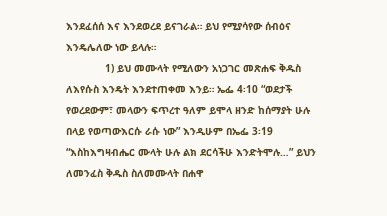እንደፈሰሰ እና እንደወረደ ይናገራል። ይህ የሚያሳየው ሰብዕና እንዴሌለው ነው ይላሉ።
             1) ይህ መሙላት የሚለውን አነጋገር መጽሐፍ ቅዱስ ለእየሱስ እንዴት እንደተጠቀመ እንይ። ኤፌ 4፡10 “ወደታች የወረደውም፣ መላውን ፍጥረተ ዓለም ይሞላ ዘንድ ከሰማያት ሁሉ በላይ የወጣውእርሱ ራሱ ነው” እንዲሁም በኤፌ 3፡19 “እስከእግዛብሔር ሙላት ሁሉ ልክ ደርሳችሁ እንድትሞሉ…” ይህን ለመንፈስ ቅዱስ ስለመሙላት በሐዋ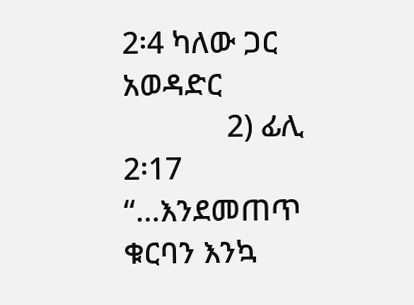2፡4 ካለው ጋር አወዳድር
             2) ፊሊ 2፡17 “…እንደመጠጥ ቁርባን እንኳ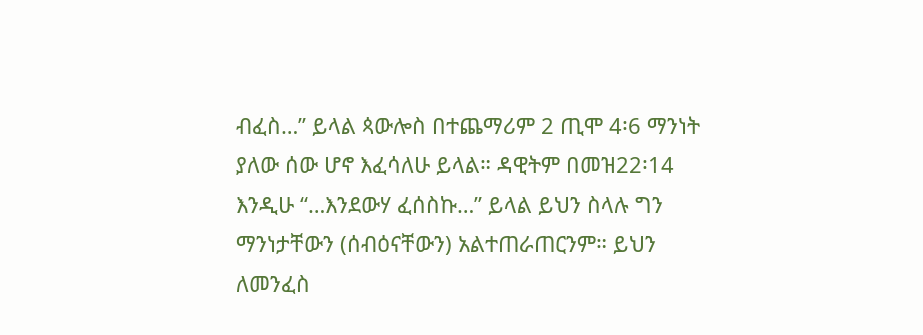ብፈስ…” ይላል ጳውሎስ በተጨማሪም 2 ጢሞ 4፡6 ማንነት ያለው ሰው ሆኖ እፈሳለሁ ይላል። ዳዊትም በመዝ22፡14 እንዲሁ “…እንደውሃ ፈሰስኩ…” ይላል ይህን ስላሉ ግን ማንነታቸውን (ሰብዕናቸውን) አልተጠራጠርንም። ይህን ለመንፈስ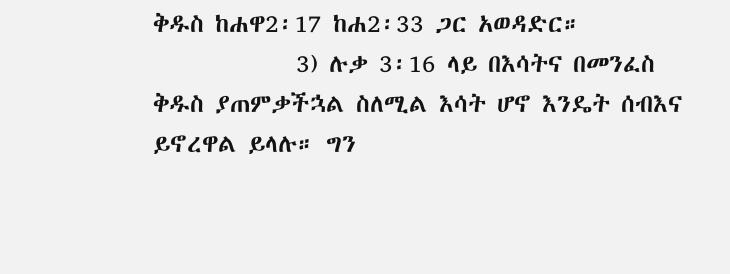ቅዱስ ከሐዋ2፡17 ከሐ2፡33 ጋር አወዳድር።
             3) ሉቃ 3፡16 ላይ በእሳትና በመንፈስ ቅዱስ ያጠምቃችኋል ስለሚል እሳት ሆኖ እንዴት ሰብእና ይኖረዋል ይላሉ። ግን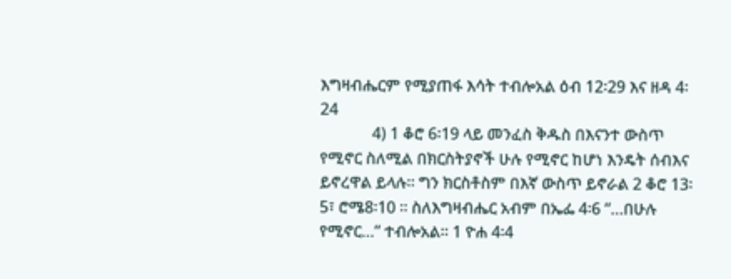እግዛብሔርም የሚያጠፋ እሳት ተብሎአል ዕብ 12፡29 እና ዘዳ 4፡24
             4) 1 ቆሮ 6፡19 ላይ መንፈስ ቅዱስ በእናንተ ውስጥ የሚኖር ስለሚል በክርስትያኖች ሁሉ የሚኖር ከሆነ እንዴት ሰብእና ይኖረዋል ይላሉ። ግን ክርስቶስም በእኛ ውስጥ ይኖራል 2 ቆሮ 13፡5፣ ሮሜ8፡10 ። ስለእግዛብሔር አብም በኤፌ 4፡6 “…በሁሉ የሚኖር…” ተብሎአል። 1 ዮሐ 4፡4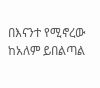በእናንተ የሚኖረው ከአለም ይበልጣል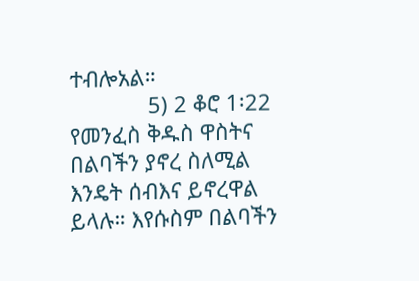ተብሎአል።
             5) 2 ቆሮ 1፡22 የመንፈስ ቅዱስ ዋስትና በልባችን ያኖረ ስለሚል እንዴት ሰብእና ይኖረዋል ይላሉ። እየሱስም በልባችን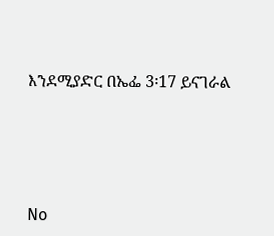እንደሚያድር በኤፌ 3፡17 ይናገራል






No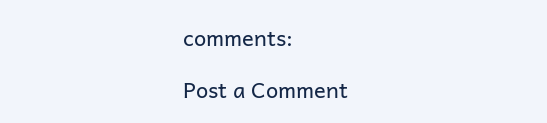comments:

Post a Comment